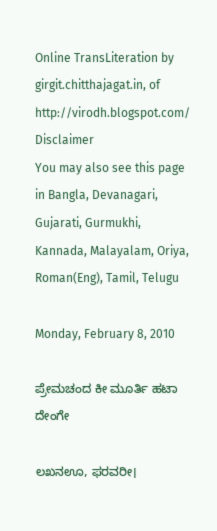Online TransLiteration by girgit.chitthajagat.in, of http://virodh.blogspot.com/ Disclaimer
You may also see this page in Bangla, Devanagari, Gujarati, Gurmukhi, Kannada, Malayalam, Oriya, Roman(Eng), Tamil, Telugu

Monday, February 8, 2010

ಪ್ರೇಮಚಂದ ಕೀ ಮೂರ್ತಿ ಹಟಾ ದೇಂಗೇ

ಲಖನಊ, ಫರವರೀ।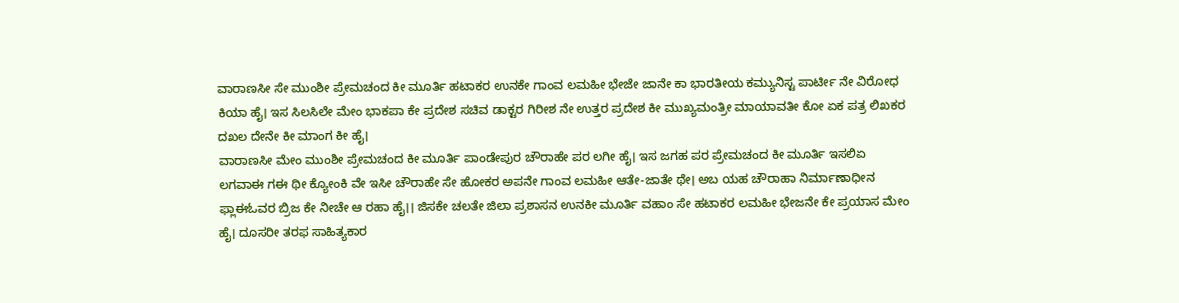ವಾರಾಣಸೀ ಸೇ ಮುಂಶೀ ಪ್ರೇಮಚಂದ ಕೀ ಮೂರ್ತಿ ಹಟಾಕರ ಉನಕೇ ಗಾಂವ ಲಮಹೀ ಭೇಜೇ ಜಾನೇ ಕಾ ಭಾರತೀಯ ಕಮ್ಯುನಿಸ್ಟ ಪಾರ್ಟೀ ನೇ ವಿರೋಧ ಕಿಯಾ ಹೈ। ಇಸ ಸಿಲಸಿಲೇ ಮೇಂ ಭಾಕಪಾ ಕೇ ಪ್ರದೇಶ ಸಚಿವ ಡಾಕ್ಟರ ಗಿರೀಶ ನೇ ಉತ್ತರ ಪ್ರದೇಶ ಕೀ ಮುಖ್ಯಮಂತ್ರೀ ಮಾಯಾವತೀ ಕೋ ಏಕ ಪತ್ರ ಲಿಖಕರ ದಖಲ ದೇನೇ ಕೀ ಮಾಂಗ ಕೀ ಹೈ।
ವಾರಾಣಸೀ ಮೇಂ ಮುಂಶೀ ಪ್ರೇಮಚಂದ ಕೀ ಮೂರ್ತಿ ಪಾಂಡೇಪುರ ಚೌರಾಹೇ ಪರ ಲಗೀ ಹೈ। ಇಸ ಜಗಹ ಪರ ಪ್ರೇಮಚಂದ ಕೀ ಮೂರ್ತಿ ಇಸಲಿಏ ಲಗವಾಈ ಗಈ ಥೀ ಕ್ಯೋಂಕಿ ವೇ ಇಸೀ ಚೌರಾಹೇ ಸೇ ಹೋಕರ ಅಪನೇ ಗಾಂವ ಲಮಹೀ ಆತೇ-ಜಾತೇ ಥೇ। ಅಬ ಯಹ ಚೌರಾಹಾ ನಿರ್ಮಾಣಾಧೀನ ಫ್ಲಾಈಓವರ ಬ್ರಿಜ ಕೇ ನೀಚೇ ಆ ರಹಾ ಹೈ।। ಜಿಸಕೇ ಚಲತೇ ಜಿಲಾ ಪ್ರಶಾಸನ ಉನಕೀ ಮೂರ್ತಿ ವಹಾಂ ಸೇ ಹಟಾಕರ ಲಮಹೀ ಭೇಜನೇ ಕೇ ಪ್ರಯಾಸ ಮೇಂ ಹೈ। ದೂಸರೀ ತರಫ ಸಾಹಿತ್ಯಕಾರ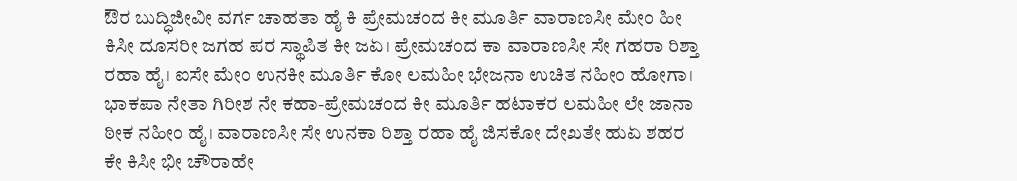ಔರ ಬುದ್ಧಿಜೀವೀ ವರ್ಗ ಚಾಹತಾ ಹೈ ಕಿ ಪ್ರೇಮಚಂದ ಕೀ ಮೂರ್ತಿ ವಾರಾಣಸೀ ಮೇಂ ಹೀ ಕಿಸೀ ದೂಸರೀ ಜಗಹ ಪರ ಸ್ಥಾಪಿತ ಕೀ ಜಏ। ಪ್ರೇಮಚಂದ ಕಾ ವಾರಾಣಸೀ ಸೇ ಗಹರಾ ರಿಶ್ತಾ ರಹಾ ಹೈ। ಐಸೇ ಮೇಂ ಉನಕೀ ಮೂರ್ತಿ ಕೋ ಲಮಹೀ ಭೇಜನಾ ಉಚಿತ ನಹೀಂ ಹೋಗಾ। ಭಾಕಪಾ ನೇತಾ ಗಿರೀಶ ನೇ ಕಹಾ-ಪ್ರೇಮಚಂದ ಕೀ ಮೂರ್ತಿ ಹಟಾಕರ ಲಮಹೀ ಲೇ ಜಾನಾ ಠೀಕ ನಹೀಂ ಹೈ। ವಾರಾಣಸೀ ಸೇ ಉನಕಾ ರಿಶ್ತಾ ರಹಾ ಹೈ ಜಿಸಕೋ ದೇಖತೇ ಹುಏ ಶಹರ ಕೇ ಕಿಸೀ ಭೀ ಚೌರಾಹೇ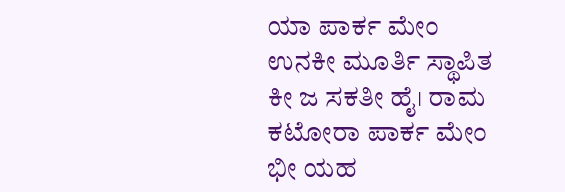ಯಾ ಪಾರ್ಕ ಮೇಂ ಉನಕೀ ಮೂರ್ತಿ ಸ್ಥಾಪಿತ ಕೀ ಜ ಸಕತೀ ಹೈ। ರಾಮ ಕಟೋರಾ ಪಾರ್ಕ ಮೇಂ ಭೀ ಯಹ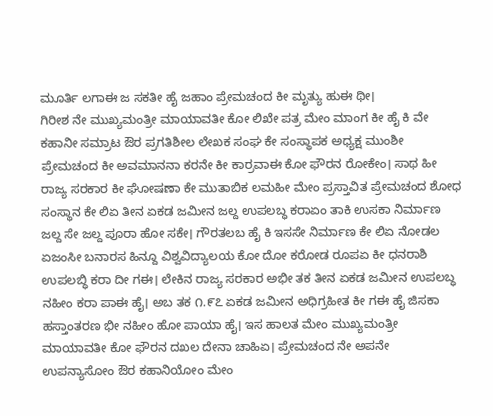ಮೂರ್ತಿ ಲಗಾಈ ಜ ಸಕತೀ ಹೈ ಜಹಾಂ ಪ್ರೇಮಚಂದ ಕೀ ಮೃತ್ಯು ಹುಈ ಥೀ।
ಗಿರೀಶ ನೇ ಮುಖ್ಯಮಂತ್ರೀ ಮಾಯಾವತೀ ಕೋ ಲಿಖೇ ಪತ್ರ ಮೇಂ ಮಾಂಗ ಕೀ ಹೈ ಕಿ ವೇ ಕಹಾನೀ ಸಮ್ರಾಟ ಔರ ಪ್ರಗತಿಶೀಲ ಲೇಖಕ ಸಂಘ ಕೇ ಸಂಸ್ಥಾಪಕ ಅಧ್ಯಕ್ಷ ಮುಂಶೀ ಪ್ರೇಮಚಂದ ಕೀ ಅವಮಾನನಾ ಕರನೇ ಕೀ ಕಾರ್ರವಾಈ ಕೋ ಫೌರನ ರೋಕೇಂ। ಸಾಥ ಹೀ ರಾಜ್ಯ ಸರಕಾರ ಕೀ ಘೋಷಣಾ ಕೇ ಮುತಾಬಿಕ ಲಮಹೀ ಮೇಂ ಪ್ರಸ್ತಾವಿತ ಪ್ರೇಮಚಂದ ಶೋಧ ಸಂಸ್ಥಾನ ಕೇ ಲಿಏ ತೀನ ಏಕಡ ಜಮೀನ ಜಲ್ದ ಉಪಲಬ್ಧ ಕರಾಏಂ ತಾಕಿ ಉಸಕಾ ನಿರ್ಮಾಣ ಜಲ್ದ ಸೇ ಜಲ್ದ ಪೂರಾ ಹೋ ಸಕೇ। ಗೌರತಲಬ ಹೈ ಕಿ ಇಸಸೇ ನಿರ್ಮಾಣ ಕೇ ಲಿಏ ನೋಡಲ ಏಜಂಸೀ ಬನಾರಸ ಹಿನ್ದೂ ವಿಶ್ವವಿದ್ಯಾಲಯ ಕೋ ದೋ ಕರೋಡ ರೂಪಏ ಕೀ ಧನರಾಶಿ ಉಪಲಬ್ಧಿ ಕರಾ ದೀ ಗಈ। ಲೇಕಿನ ರಾಜ್ಯ ಸರಕಾರ ಅಭೀ ತಕ ತೀನ ಏಕಡ ಜಮೀನ ಉಪಲಬ್ಧ ನಹೀಂ ಕರಾ ಪಾಈ ಹೈ। ಅಬ ತಕ ೧.೯೭ ಏಕಡ ಜಮೀನ ಅಧಿಗ್ರಹೀತ ಕೀ ಗಈ ಹೈ ಜಿಸಕಾ ಹಸ್ತಾಂತರಣ ಭೀ ನಹೀಂ ಹೋ ಪಾಯಾ ಹೈ। ಇಸ ಹಾಲತ ಮೇಂ ಮುಖ್ಯಮಂತ್ರೀ ಮಾಯಾವತೀ ಕೋ ಫೌರನ ದಖಲ ದೇನಾ ಚಾಹಿಏ। ಪ್ರೇಮಚಂದ ನೇ ಅಪನೇ ಉಪನ್ಯಾಸೋಂ ಔರ ಕಹಾನಿಯೋಂ ಮೇಂ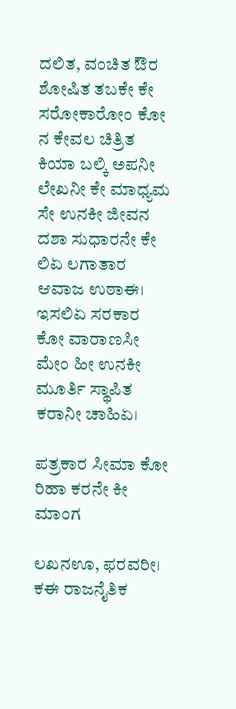ದಲಿತ, ವಂಚಿತ ಔರ ಶೋಷಿತ ತಬಕೇ ಕೇ ಸರೋಕಾರೋಂ ಕೋ ನ ಕೇವಲ ಚಿತ್ರಿತ ಕಿಯಾ ಬಲ್ಕಿ ಅಪನೀ ಲೇಖನೀ ಕೇ ಮಾಧ್ಯಮ ಸೇ ಉನಕೀ ಜೀವನ ದಶಾ ಸುಧಾರನೇ ಕೇ ಲಿಏ ಲಗಾತಾರ ಆವಾಜ ಉಠಾಈ। ಇಸಲಿಏ ಸರಕಾರ ಕೋ ವಾರಾಣಸೀ ಮೇಂ ಹೀ ಉನಕೀ ಮೂರ್ತಿ ಸ್ಥಾಪಿತ ಕರಾನೀ ಚಾಹಿಏ।

ಪತ್ರಕಾರ ಸೀಮಾ ಕೋ ರಿಹಾ ಕರನೇ ಕೀ ಮಾಂಗ

ಲಖನಊ, ಫರವರೀ। ಕಈ ರಾಜನೈತಿಕ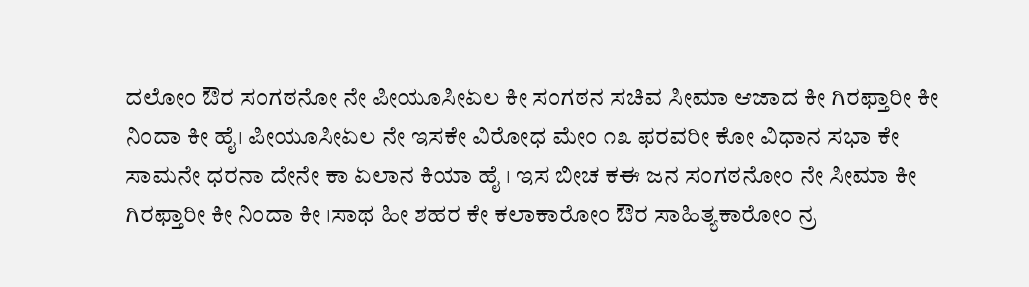ದಲೋಂ ಔರ ಸಂಗಠನೋ ನೇ ಪೀಯೂಸೀಏಲ ಕೀ ಸಂಗಠನ ಸಚಿವ ಸೀಮಾ ಆಜಾದ ಕೀ ಗಿರಫ್ತಾರೀ ಕೀ ನಿಂದಾ ಕೀ ಹೈ। ಪೀಯೂಸೀಏಲ ನೇ ಇಸಕೇ ವಿರೋಧ ಮೇಂ ೧೩ ಫರವರೀ ಕೋ ವಿಧಾನ ಸಭಾ ಕೇ ಸಾಮನೇ ಧರನಾ ದೇನೇ ಕಾ ಏಲಾನ ಕಿಯಾ ಹೈ । ಇಸ ಬೀಚ ಕಈ ಜನ ಸಂಗಠನೋಂ ನೇ ಸೀಮಾ ಕೀ ಗಿರಫ್ತಾರೀ ಕೀ ನಿಂದಾ ಕೀ ।ಸಾಥ ಹೀ ಶಹರ ಕೇ ಕಲಾಕಾರೋಂ ಔರ ಸಾಹಿತ್ಯಕಾರೋಂ ನ್ರ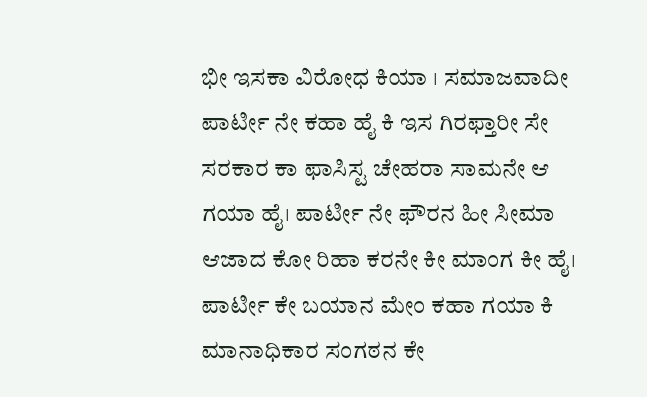ಭೀ ಇಸಕಾ ವಿರೋಧ ಕಿಯಾ । ಸಮಾಜವಾದೀ ಪಾರ್ಟೀ ನೇ ಕಹಾ ಹೈ ಕಿ ಇಸ ಗಿರಫ್ತಾರೀ ಸೇ ಸರಕಾರ ಕಾ ಫಾಸಿಸ್ಟ ಚೇಹರಾ ಸಾಮನೇ ಆ ಗಯಾ ಹೈ। ಪಾರ್ಟೀ ನೇ ಫೌರನ ಹೀ ಸೀಮಾ ಆಜಾದ ಕೋ ರಿಹಾ ಕರನೇ ಕೀ ಮಾಂಗ ಕೀ ಹೈ।
ಪಾರ್ಟೀ ಕೇ ಬಯಾನ ಮೇಂ ಕಹಾ ಗಯಾ ಕಿ ಮಾನಾಧಿಕಾರ ಸಂಗಠನ ಕೇ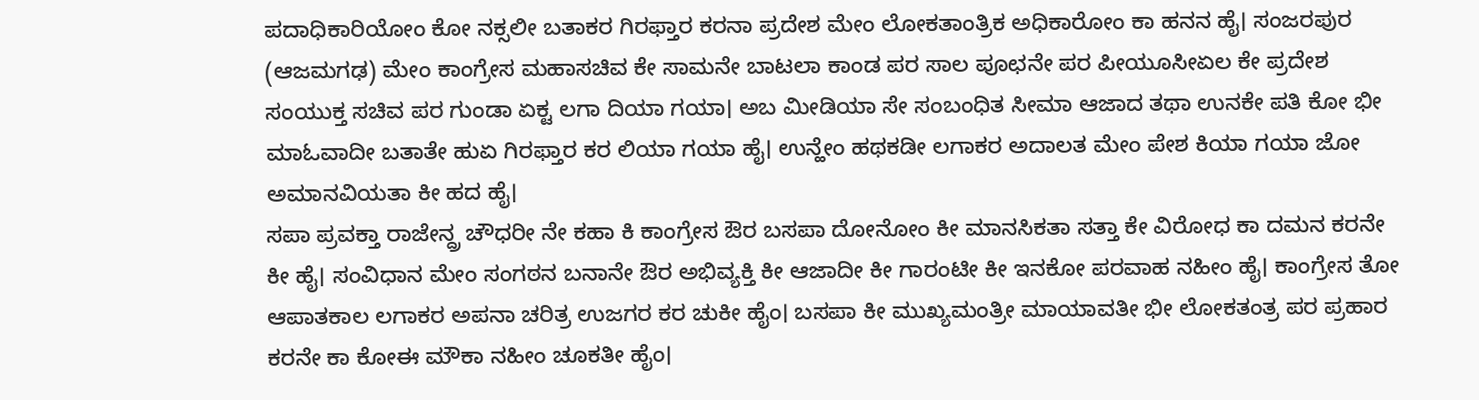ಪದಾಧಿಕಾರಿಯೋಂ ಕೋ ನಕ್ಸಲೀ ಬತಾಕರ ಗಿರಫ್ತಾರ ಕರನಾ ಪ್ರದೇಶ ಮೇಂ ಲೋಕತಾಂತ್ರಿಕ ಅಧಿಕಾರೋಂ ಕಾ ಹನನ ಹೈ। ಸಂಜರಪುರ (ಆಜಮಗಢ) ಮೇಂ ಕಾಂಗ್ರೇಸ ಮಹಾಸಚಿವ ಕೇ ಸಾಮನೇ ಬಾಟಲಾ ಕಾಂಡ ಪರ ಸಾಲ ಪೂಛನೇ ಪರ ಪೀಯೂಸೀಏಲ ಕೇ ಪ್ರದೇಶ ಸಂಯುಕ್ತ ಸಚಿವ ಪರ ಗುಂಡಾ ಏಕ್ಟ ಲಗಾ ದಿಯಾ ಗಯಾ। ಅಬ ಮೀಡಿಯಾ ಸೇ ಸಂಬಂಧಿತ ಸೀಮಾ ಆಜಾದ ತಥಾ ಉನಕೇ ಪತಿ ಕೋ ಭೀ ಮಾಓವಾದೀ ಬತಾತೇ ಹುಏ ಗಿರಫ್ತಾರ ಕರ ಲಿಯಾ ಗಯಾ ಹೈ। ಉನ್ಹೇಂ ಹಥಕಡೀ ಲಗಾಕರ ಅದಾಲತ ಮೇಂ ಪೇಶ ಕಿಯಾ ಗಯಾ ಜೋ ಅಮಾನವಿಯತಾ ಕೀ ಹದ ಹೈ।
ಸಪಾ ಪ್ರವಕ್ತಾ ರಾಜೇನ್ದ್ರ ಚೌಧರೀ ನೇ ಕಹಾ ಕಿ ಕಾಂಗ್ರೇಸ ಔರ ಬಸಪಾ ದೋನೋಂ ಕೀ ಮಾನಸಿಕತಾ ಸತ್ತಾ ಕೇ ವಿರೋಧ ಕಾ ದಮನ ಕರನೇ ಕೀ ಹೈ। ಸಂವಿಧಾನ ಮೇಂ ಸಂಗಠನ ಬನಾನೇ ಔರ ಅಭಿವ್ಯಕ್ತಿ ಕೀ ಆಜಾದೀ ಕೀ ಗಾರಂಟೀ ಕೀ ಇನಕೋ ಪರವಾಹ ನಹೀಂ ಹೈ। ಕಾಂಗ್ರೇಸ ತೋ ಆಪಾತಕಾಲ ಲಗಾಕರ ಅಪನಾ ಚರಿತ್ರ ಉಜಗರ ಕರ ಚುಕೀ ಹೈಂ। ಬಸಪಾ ಕೀ ಮುಖ್ಯಮಂತ್ರೀ ಮಾಯಾವತೀ ಭೀ ಲೋಕತಂತ್ರ ಪರ ಪ್ರಹಾರ ಕರನೇ ಕಾ ಕೋಈ ಮೌಕಾ ನಹೀಂ ಚೂಕತೀ ಹೈಂ।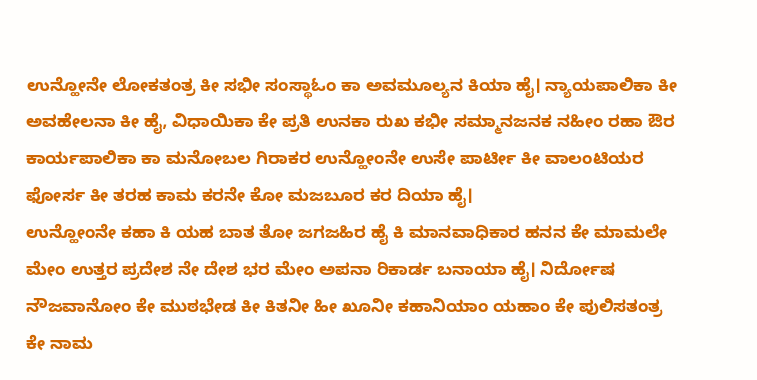ಉನ್ಹೋನೇ ಲೋಕತಂತ್ರ ಕೀ ಸಭೀ ಸಂಸ್ಥಾಓಂ ಕಾ ಅವಮೂಲ್ಯನ ಕಿಯಾ ಹೈ। ನ್ಯಾಯಪಾಲಿಕಾ ಕೀ ಅವಹೇಲನಾ ಕೀ ಹೈ, ವಿಧಾಯಿಕಾ ಕೇ ಪ್ರತಿ ಉನಕಾ ರುಖ ಕಭೀ ಸಮ್ಮಾನಜನಕ ನಹೀಂ ರಹಾ ಔರ ಕಾರ್ಯಪಾಲಿಕಾ ಕಾ ಮನೋಬಲ ಗಿರಾಕರ ಉನ್ಹೋಂನೇ ಉಸೇ ಪಾರ್ಟೀ ಕೀ ವಾಲಂಟಿಯರ ಫೋರ್ಸ ಕೀ ತರಹ ಕಾಮ ಕರನೇ ಕೋ ಮಜಬೂರ ಕರ ದಿಯಾ ಹೈ।
ಉನ್ಹೋಂನೇ ಕಹಾ ಕಿ ಯಹ ಬಾತ ತೋ ಜಗಜಹಿರ ಹೈ ಕಿ ಮಾನವಾಧಿಕಾರ ಹನನ ಕೇ ಮಾಮಲೇ ಮೇಂ ಉತ್ತರ ಪ್ರದೇಶ ನೇ ದೇಶ ಭರ ಮೇಂ ಅಪನಾ ರಿಕಾರ್ಡ ಬನಾಯಾ ಹೈ। ನಿರ್ದೋಷ ನೌಜವಾನೋಂ ಕೇ ಮುಠಭೇಡ ಕೀ ಕಿತನೀ ಹೀ ಖೂನೀ ಕಹಾನಿಯಾಂ ಯಹಾಂ ಕೇ ಪುಲಿಸತಂತ್ರ ಕೇ ನಾಮ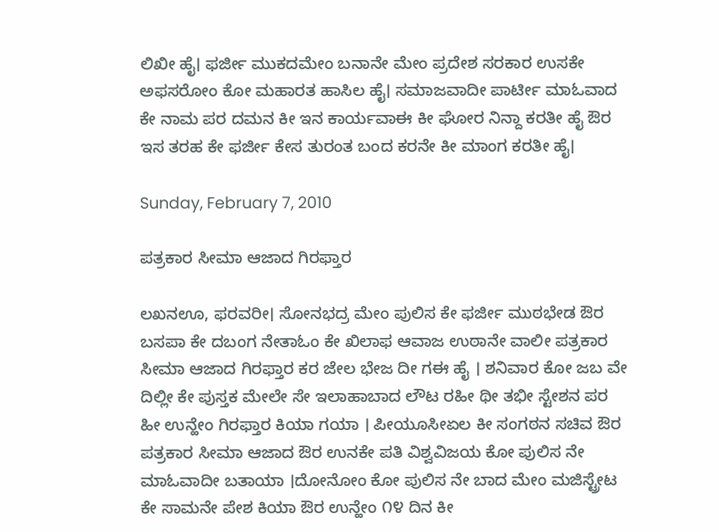ಲಿಖೀ ಹೈ। ಫರ್ಜೀ ಮುಕದಮೇಂ ಬನಾನೇ ಮೇಂ ಪ್ರದೇಶ ಸರಕಾರ ಉಸಕೇ ಅಫಸರೋಂ ಕೋ ಮಹಾರತ ಹಾಸಿಲ ಹೈ। ಸಮಾಜವಾದೀ ಪಾರ್ಟೀ ಮಾಓವಾದ ಕೇ ನಾಮ ಪರ ದಮನ ಕೀ ಇನ ಕಾರ್ಯವಾಈ ಕೀ ಘೋರ ನಿನ್ದಾ ಕರತೀ ಹೈ ಔರ ಇಸ ತರಹ ಕೇ ಫರ್ಜೀ ಕೇಸ ತುರಂತ ಬಂದ ಕರನೇ ಕೀ ಮಾಂಗ ಕರತೀ ಹೈ।

Sunday, February 7, 2010

ಪತ್ರಕಾರ ಸೀಮಾ ಆಜಾದ ಗಿರಫ್ತಾರ

ಲಖನಊ, ಫರವರೀ। ಸೋನಭದ್ರ ಮೇಂ ಪುಲಿಸ ಕೇ ಫರ್ಜೀ ಮುಠಭೇಡ ಔರ ಬಸಪಾ ಕೇ ದಬಂಗ ನೇತಾಓಂ ಕೇ ಖಿಲಾಫ ಆವಾಜ ಉಠಾನೇ ವಾಲೀ ಪತ್ರಕಾರ ಸೀಮಾ ಆಜಾದ ಗಿರಫ್ತಾರ ಕರ ಜೇಲ ಭೇಜ ದೀ ಗಈ ಹೈ । ಶನಿವಾರ ಕೋ ಜಬ ವೇ ದಿಲ್ಲೀ ಕೇ ಪುಸ್ತಕ ಮೇಲೇ ಸೇ ಇಲಾಹಾಬಾದ ಲೌಟ ರಹೀ ಥೀ ತಭೀ ಸ್ಟೇಶನ ಪರ ಹೀ ಉನ್ಹೇಂ ಗಿರಫ್ತಾರ ಕಿಯಾ ಗಯಾ । ಪೀಯೂಸೀಏಲ ಕೀ ಸಂಗಠನ ಸಚಿವ ಔರ ಪತ್ರಕಾರ ಸೀಮಾ ಆಜಾದ ಔರ ಉನಕೇ ಪತಿ ವಿಶ್ವವಿಜಯ ಕೋ ಪುಲಿಸ ನೇ ಮಾಓವಾದೀ ಬತಾಯಾ ।ದೋನೋಂ ಕೋ ಪುಲಿಸ ನೇ ಬಾದ ಮೇಂ ಮಜಿಸ್ಟ್ರೇಟ ಕೇ ಸಾಮನೇ ಪೇಶ ಕಿಯಾ ಔರ ಉನ್ಹೇಂ ೧೪ ದಿನ ಕೀ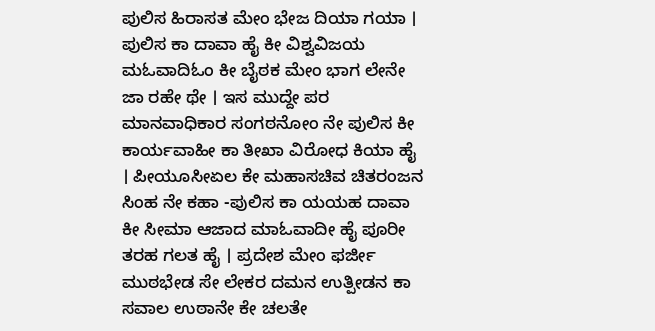ಪುಲಿಸ ಹಿರಾಸತ ಮೇಂ ಭೇಜ ದಿಯಾ ಗಯಾ । ಪುಲಿಸ ಕಾ ದಾವಾ ಹೈ ಕೀ ವಿಶ್ವವಿಜಯ ಮಓವಾದಿಓಂ ಕೀ ಬೈಠಕ ಮೇಂ ಭಾಗ ಲೇನೇ ಜಾ ರಹೇ ಥೇ । ಇಸ ಮುದ್ದೇ ಪರ ಮಾನವಾಧಿಕಾರ ಸಂಗಠನೋಂ ನೇ ಪುಲಿಸ ಕೀ ಕಾರ್ಯವಾಹೀ ಕಾ ತೀಖಾ ವಿರೋಧ ಕಿಯಾ ಹೈ । ಪೀಯೂಸೀಏಲ ಕೇ ಮಹಾಸಚಿವ ಚಿತರಂಜನ ಸಿಂಹ ನೇ ಕಹಾ -ಪುಲಿಸ ಕಾ ಯಯಹ ದಾವಾ ಕೀ ಸೀಮಾ ಆಜಾದ ಮಾಓವಾದೀ ಹೈ ಪೂರೀ ತರಹ ಗಲತ ಹೈ । ಪ್ರದೇಶ ಮೇಂ ಫರ್ಜೀ ಮುಠಭೇಡ ಸೇ ಲೇಕರ ದಮನ ಉತ್ಪೀಡನ ಕಾ ಸವಾಲ ಉಠಾನೇ ಕೇ ಚಲತೇ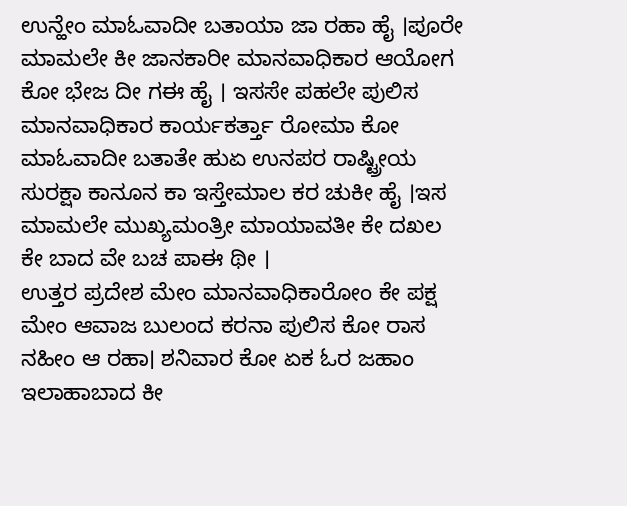ಉನ್ಹೇಂ ಮಾಓವಾದೀ ಬತಾಯಾ ಜಾ ರಹಾ ಹೈ ।ಪೂರೇ ಮಾಮಲೇ ಕೀ ಜಾನಕಾರೀ ಮಾನವಾಧಿಕಾರ ಆಯೋಗ ಕೋ ಭೇಜ ದೀ ಗಈ ಹೈ । ಇಸಸೇ ಪಹಲೇ ಪುಲಿಸ ಮಾನವಾಧಿಕಾರ ಕಾರ್ಯಕರ್ತ್ತಾ ರೋಮಾ ಕೋ ಮಾಓವಾದೀ ಬತಾತೇ ಹುಏ ಉನಪರ ರಾಷ್ಟ್ರೀಯ ಸುರಕ್ಷಾ ಕಾನೂನ ಕಾ ಇಸ್ತೇಮಾಲ ಕರ ಚುಕೀ ಹೈ ।ಇಸ ಮಾಮಲೇ ಮುಖ್ಯಮಂತ್ರೀ ಮಾಯಾವತೀ ಕೇ ದಖಲ ಕೇ ಬಾದ ವೇ ಬಚ ಪಾಈ ಥೀ ।
ಉತ್ತರ ಪ್ರದೇಶ ಮೇಂ ಮಾನವಾಧಿಕಾರೋಂ ಕೇ ಪಕ್ಷ ಮೇಂ ಆವಾಜ ಬುಲಂದ ಕರನಾ ಪುಲಿಸ ಕೋ ರಾಸ ನಹೀಂ ಆ ರಹಾ। ಶನಿವಾರ ಕೋ ಏಕ ಓರ ಜಹಾಂ ಇಲಾಹಾಬಾದ ಕೀ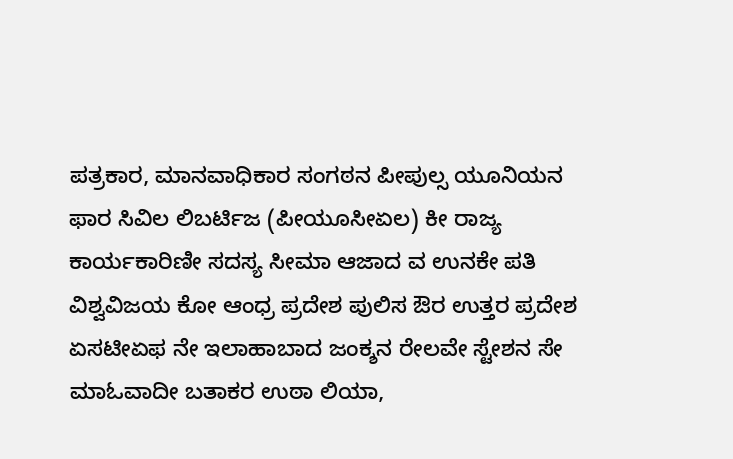ಪತ್ರಕಾರ, ಮಾನವಾಧಿಕಾರ ಸಂಗಠನ ಪೀಪುಲ್ಸ ಯೂನಿಯನ ಫಾರ ಸಿವಿಲ ಲಿಬರ್ಟಿಜ (ಪೀಯೂಸೀಏಲ) ಕೀ ರಾಜ್ಯ ಕಾರ್ಯಕಾರಿಣೀ ಸದಸ್ಯ ಸೀಮಾ ಆಜಾದ ವ ಉನಕೇ ಪತಿ ವಿಶ್ವವಿಜಯ ಕೋ ಆಂಧ್ರ ಪ್ರದೇಶ ಪುಲಿಸ ಔರ ಉತ್ತರ ಪ್ರದೇಶ ಏಸಟೀಏಫ ನೇ ಇಲಾಹಾಬಾದ ಜಂಕ್ಶನ ರೇಲವೇ ಸ್ಟೇಶನ ಸೇ ಮಾಓವಾದೀ ಬತಾಕರ ಉಠಾ ಲಿಯಾ,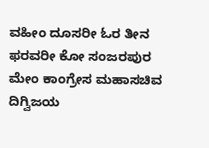ವಹೀಂ ದೂಸರೀ ಓರ ತೀನ ಫರವರೀ ಕೋ ಸಂಜರಪುರ ಮೇಂ ಕಾಂಗ್ರೇಸ ಮಹಾಸಚಿವ ದಿಗ್ವಿಜಯ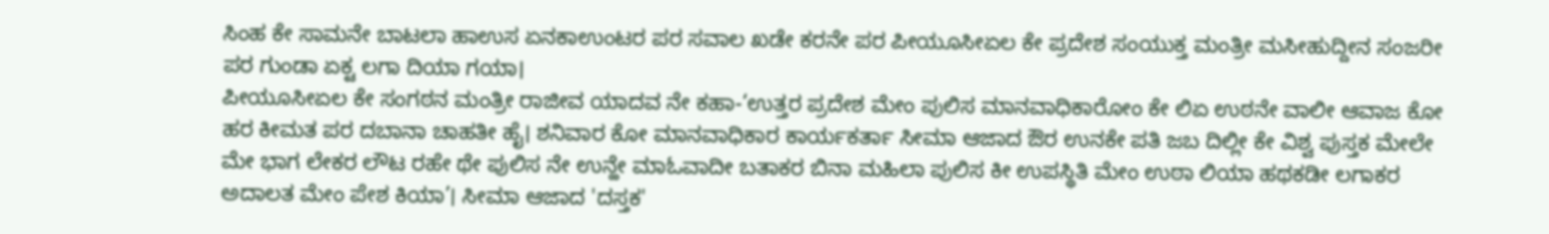ಸಿಂಹ ಕೇ ಸಾಮನೇ ಬಾಟಲಾ ಹಾಉಸ ಏನಕಾಉಂಟರ ಪರ ಸವಾಲ ಖಡೇ ಕರನೇ ಪರ ಪೀಯೂಸೀಏಲ ಕೇ ಪ್ರದೇಶ ಸಂಯುಕ್ತ ಮಂತ್ರೀ ಮಸೀಹುದ್ದೀನ ಸಂಜರೀ ಪರ ಗುಂಡಾ ಏಕ್ಟ ಲಗಾ ದಿಯಾ ಗಯಾ।
ಪೀಯೂಸೀಏಲ ಕೇ ಸಂಗಠನ ಮಂತ್ರೀ ರಾಜೀವ ಯಾದವ ನೇ ಕಹಾ-‘ಉತ್ತರ ಪ್ರದೇಶ ಮೇಂ ಪುಲಿಸ ಮಾನವಾಧಿಕಾರೋಂ ಕೇ ಲಿಏ ಉಠನೇ ವಾಲೀ ಆವಾಜ ಕೋ ಹರ ಕೀಮತ ಪರ ದಬಾನಾ ಚಾಹತೀ ಹೈ। ಶನಿವಾರ ಕೋ ಮಾನವಾಧಿಕಾರ ಕಾರ್ಯಕರ್ತಾ ಸೀಮಾ ಆಜಾದ ಔರ ಉನಕೇ ಪತಿ ಜಬ ದಿಲ್ಲೀ ಕೇ ವಿಶ್ವ ಪುಸ್ತಕ ಮೇಲೇ ಮೇ ಭಾಗ ಲೇಕರ ಲೌಟ ರಹೇ ಥೇ ಪುಲಿಸ ನೇ ಉನ್ಹೇ ಮಾಓವಾದೀ ಬತಾಕರ ಬಿನಾ ಮಹಿಲಾ ಪುಲಿಸ ಕೀ ಉಪಸ್ಥಿತಿ ಮೇಂ ಉಠಾ ಲಿಯಾ ಹಥಕಡೀ ಲಗಾಕರ ಅದಾಲತ ಮೇಂ ಪೇಶ ಕಿಯಾ’। ಸೀಮಾ ಆಜಾದ 'ದಸ್ತಕ'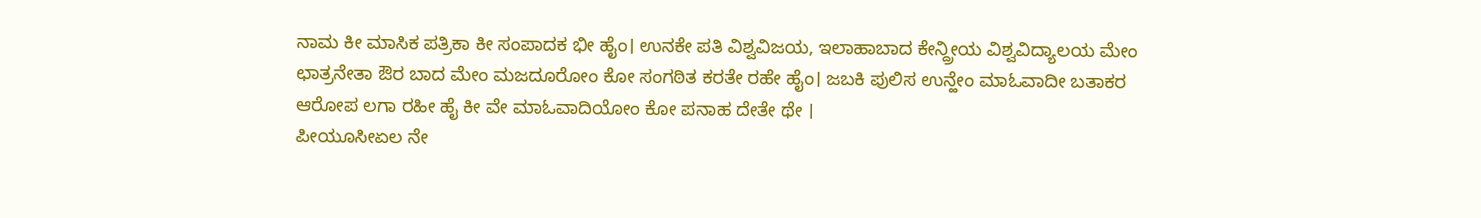ನಾಮ ಕೀ ಮಾಸಿಕ ಪತ್ರಿಕಾ ಕೀ ಸಂಪಾದಕ ಭೀ ಹೈಂ। ಉನಕೇ ಪತಿ ವಿಶ್ವವಿಜಯ, ಇಲಾಹಾಬಾದ ಕೇನ್ದ್ರೀಯ ವಿಶ್ವವಿದ್ಯಾಲಯ ಮೇಂ ಛಾತ್ರನೇತಾ ಔರ ಬಾದ ಮೇಂ ಮಜದೂರೋಂ ಕೋ ಸಂಗಠಿತ ಕರತೇ ರಹೇ ಹೈಂ। ಜಬಕಿ ಪುಲಿಸ ಉನ್ಹೇಂ ಮಾಓವಾದೀ ಬತಾಕರ ಆರೋಪ ಲಗಾ ರಹೀ ಹೈ ಕೀ ವೇ ಮಾಓವಾದಿಯೋಂ ಕೋ ಪನಾಹ ದೇತೇ ಥೇ ।
ಪೀಯೂಸೀಏಲ ನೇ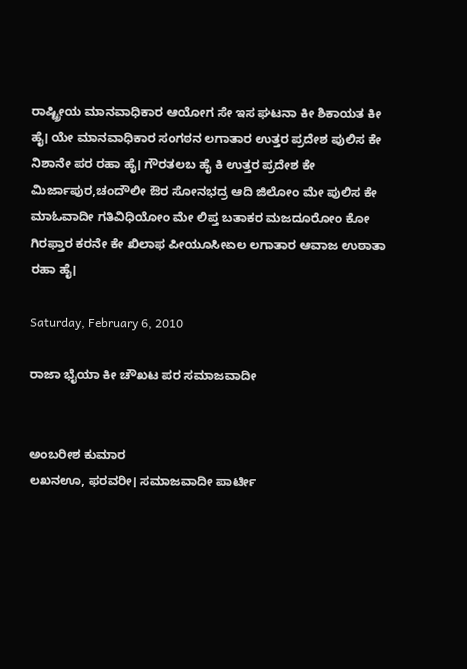ರಾಷ್ಟ್ರೀಯ ಮಾನವಾಧಿಕಾರ ಆಯೋಗ ಸೇ ಇಸ ಘಟನಾ ಕೀ ಶಿಕಾಯತ ಕೀ ಹೈ। ಯೇ ಮಾನವಾಧಿಕಾರ ಸಂಗಠನ ಲಗಾತಾರ ಉತ್ತರ ಪ್ರದೇಶ ಪುಲಿಸ ಕೇ ನಿಶಾನೇ ಪರ ರಹಾ ಹೈ। ಗೌರತಲಬ ಹೈ ಕಿ ಉತ್ತರ ಪ್ರದೇಶ ಕೇ ಮಿರ್ಜಾಪುರ,ಚಂದೌಲೀ ಔರ ಸೋನಭದ್ರ ಆದಿ ಜಿಲೋಂ ಮೇ ಪುಲಿಸ ಕೇ ಮಾಓವಾದೀ ಗತಿವಿಧಿಯೋಂ ಮೇ ಲಿಪ್ತ ಬತಾಕರ ಮಜದೂರೋಂ ಕೋ ಗಿರಫ್ತಾರ ಕರನೇ ಕೇ ಖಿಲಾಫ ಪೀಯೂಸೀಏಲ ಲಗಾತಾರ ಆವಾಜ ಉಠಾತಾ ರಹಾ ಹೈ।

Saturday, February 6, 2010

ರಾಜಾ ಭೈಯಾ ಕೀ ಚೌಖಟ ಪರ ಸಮಾಜವಾದೀ


ಅಂಬರೀಶ ಕುಮಾರ
ಲಖನಊ, ಫರವರೀ। ಸಮಾಜವಾದೀ ಪಾರ್ಟೀ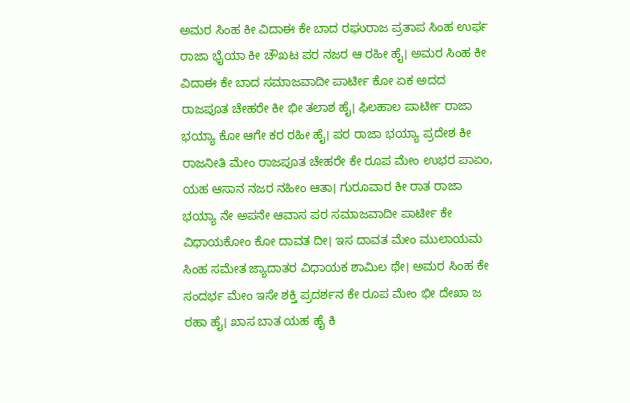ಅಮರ ಸಿಂಹ ಕೀ ವಿದಾಈ ಕೇ ಬಾದ ರಘುರಾಜ ಪ್ರತಾಪ ಸಿಂಹ ಉರ್ಫ ರಾಜಾ ಭೈಯಾ ಕೀ ಚೌಖಟ ಪರ ನಜರ ಆ ರಹೀ ಹೈ। ಅಮರ ಸಿಂಹ ಕೀ ವಿದಾಈ ಕೇ ಬಾದ ಸಮಾಜವಾದೀ ಪಾರ್ಟೀ ಕೋ ಏಕ ಅದದ ರಾಜಪೂತ ಚೇಹರೇ ಕೀ ಭೀ ತಲಾಶ ಹೈ। ಫಿಲಹಾಲ ಪಾರ್ಟೀ ರಾಜಾ ಭಯ್ಯಾ ಕೋ ಆಗೇ ಕರ ರಹೀ ಹೈ। ಪರ ರಾಜಾ ಭಯ್ಯಾ ಪ್ರದೇಶ ಕೀ ರಾಜನೀತಿ ಮೇಂ ರಾಜಪೂತ ಚೇಹರೇ ಕೇ ರೂಪ ಮೇಂ ಉಭರ ಪಾಏಂ, ಯಹ ಆಸಾನ ನಜರ ನಹೀಂ ಆತಾ। ಗುರೂವಾರ ಕೀ ರಾತ ರಾಜಾ ಭಯ್ಯಾ ನೇ ಅಪನೇ ಆವಾಸ ಪರ ಸಮಾಜವಾದೀ ಪಾರ್ಟೀ ಕೇ ವಿಧಾಯಕೋಂ ಕೋ ದಾವತ ದೀ। ಇಸ ದಾವತ ಮೇಂ ಮುಲಾಯಮ ಸಿಂಹ ಸಮೇತ ಜ್ಯಾದಾತರ ವಿಧಾಯಕ ಶಾಮಿಲ ಥೇ। ಅಮರ ಸಿಂಹ ಕೇ ಸಂದರ್ಭ ಮೇಂ ಇಸೇ ಶಕ್ತಿ ಪ್ರದರ್ಶನ ಕೇ ರೂಪ ಮೇಂ ಭೀ ದೇಖಾ ಜ ರಹಾ ಹೈ। ಖಾಸ ಬಾತ ಯಹ ಹೈ ಕಿ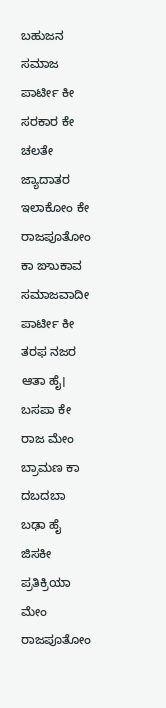ಬಹುಜನ ಸಮಾಜ ಪಾರ್ಟೀ ಕೀ ಸರಕಾರ ಕೇ ಚಲತೇ ಜ್ಯಾದಾತರ ಇಲಾಕೋಂ ಕೇ ರಾಜಪೂತೋಂ ಕಾ ಙಾುಕಾವ ಸಮಾಜವಾದೀ ಪಾರ್ಟೀ ಕೀ ತರಫ ನಜರ ಆತಾ ಹೈ। ಬಸಪಾ ಕೇ ರಾಜ ಮೇಂ ಬ್ರಾಮಣ ಕಾ ದಬದಬಾ ಬಢಾ ಹೈ ಜಿಸಕೀ ಪ್ರತಿಕ್ರಿಯಾ ಮೇಂ ರಾಜಪೂತೋಂ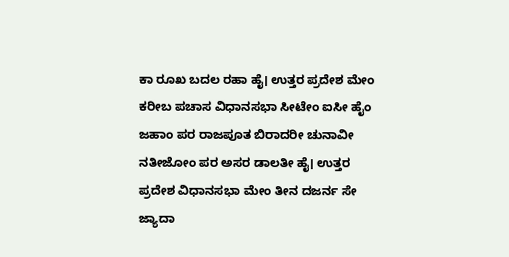ಕಾ ರೂಖ ಬದಲ ರಹಾ ಹೈ। ಉತ್ತರ ಪ್ರದೇಶ ಮೇಂ ಕರೀಬ ಪಚಾಸ ವಿಧಾನಸಭಾ ಸೀಟೇಂ ಐಸೀ ಹೈಂ ಜಹಾಂ ಪರ ರಾಜಪೂತ ಬಿರಾದರೀ ಚುನಾವೀ ನತೀಜೋಂ ಪರ ಅಸರ ಡಾಲತೀ ಹೈ। ಉತ್ತರ ಪ್ರದೇಶ ವಿಧಾನಸಭಾ ಮೇಂ ತೀನ ದಜರ್ನ ಸೇ ಜ್ಯಾದಾ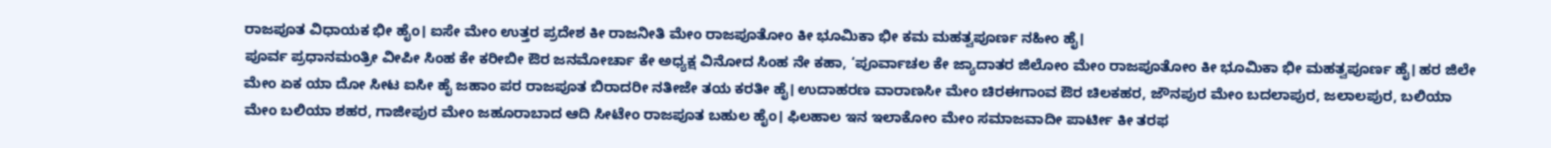ರಾಜಪೂತ ವಿಧಾಯಕ ಭೀ ಹೈಂ। ಐಸೇ ಮೇಂ ಉತ್ತರ ಪ್ರದೇಶ ಕೀ ರಾಜನೀತಿ ಮೇಂ ರಾಜಪೂತೋಂ ಕೀ ಭೂಮಿಕಾ ಭೀ ಕಮ ಮಹತ್ವಪೂರ್ಣ ನಹೀಂ ಹೈ।
ಪೂರ್ವ ಪ್ರಧಾನಮಂತ್ರೀ ವೀಪೀ ಸಿಂಹ ಕೇ ಕರೀಬೀ ಔರ ಜನಮೋರ್ಚಾ ಕೇ ಅಧ್ಯಕ್ಷ ವಿನೋದ ಸಿಂಹ ನೇ ಕಹಾ, ‘ಪೂರ್ವಾಚಲ ಕೇ ಜ್ಯಾದಾತರ ಜಿಲೋಂ ಮೇಂ ರಾಜಪೂತೋಂ ಕೀ ಭೂಮಿಕಾ ಭೀ ಮಹತ್ವಪೂರ್ಣ ಹೈ। ಹರ ಜಿಲೇ ಮೇಂ ಏಕ ಯಾ ದೋ ಸೀಟ ಐಸೀ ಹೈ ಜಹಾಂ ಪರ ರಾಜಪೂತ ಬಿರಾದರೀ ನತೀಜೇ ತಯ ಕರತೀ ಹೈ। ಉದಾಹರಣ ವಾರಾಣಸೀ ಮೇಂ ಚಿರಈಗಾಂವ ಔರ ಚಿಲಕಹರ, ಜೌನಪುರ ಮೇಂ ಬದಲಾಪುರ, ಜಲಾಲಪುರ, ಬಲಿಯಾ ಮೇಂ ಬಲಿಯಾ ಶಹರ, ಗಾಜೀಪುರ ಮೇಂ ಜಹೂರಾಬಾದ ಆದಿ ಸೀಟೇಂ ರಾಜಪೂತ ಬಹುಲ ಹೈಂ। ಫಿಲಹಾಲ ಇನ ಇಲಾಕೋಂ ಮೇಂ ಸಮಾಜವಾದೀ ಪಾರ್ಟೀ ಕೀ ತರಫ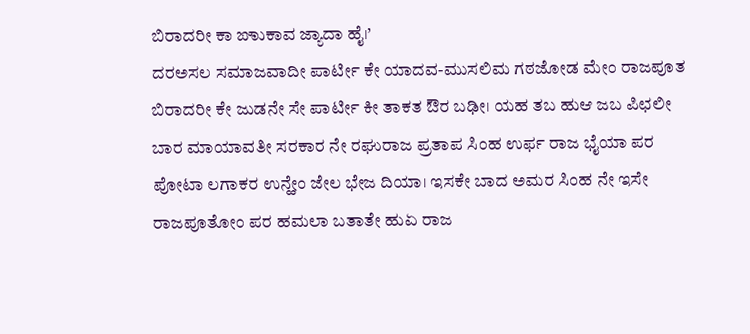ಬಿರಾದರೀ ಕಾ ಙಾುಕಾವ ಜ್ಯಾದಾ ಹೈ।’
ದರಅಸಲ ಸಮಾಜವಾದೀ ಪಾರ್ಟೀ ಕೇ ಯಾದವ-ಮುಸಲಿಮ ಗಠಜೋಡ ಮೇಂ ರಾಜಪೂತ ಬಿರಾದರೀ ಕೇ ಜುಡನೇ ಸೇ ಪಾರ್ಟೀ ಕೀ ತಾಕತ ಔರ ಬಢೀ। ಯಹ ತಬ ಹುಆ ಜಬ ಪಿಛಲೀ ಬಾರ ಮಾಯಾವತೀ ಸರಕಾರ ನೇ ರಘುರಾಜ ಪ್ರತಾಪ ಸಿಂಹ ಉರ್ಫ ರಾಜ ಭೈಯಾ ಪರ ಪೋಟಾ ಲಗಾಕರ ಉನ್ಹೇಂ ಜೇಲ ಭೇಜ ದಿಯಾ। ಇಸಕೇ ಬಾದ ಅಮರ ಸಿಂಹ ನೇ ಇಸೇ ರಾಜಪೂತೋಂ ಪರ ಹಮಲಾ ಬತಾತೇ ಹುಏ ರಾಜ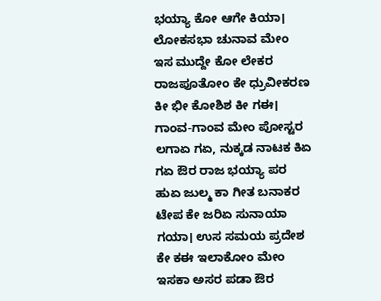ಭಯ್ಯಾ ಕೋ ಆಗೇ ಕಿಯಾ। ಲೋಕಸಭಾ ಚುನಾವ ಮೇಂ ಇಸ ಮುದ್ದೇ ಕೋ ಲೇಕರ ರಾಜಪೂತೋಂ ಕೇ ಧ್ರುವೀಕರಣ ಕೀ ಭೀ ಕೋಶಿಶ ಕೀ ಗಈ। ಗಾಂವ-ಗಾಂವ ಮೇಂ ಪೋಸ್ಟರ ಲಗಾಏ ಗಏ, ನುಕ್ಕಡ ನಾಟಕ ಕಿಏ ಗಏ ಔರ ರಾಜ ಭಯ್ಯಾ ಪರ ಹುಏ ಜುಲ್ಮ ಕಾ ಗೀತ ಬನಾಕರ ಟೇಪ ಕೇ ಜರಿಏ ಸುನಾಯಾ ಗಯಾ। ಉಸ ಸಮಯ ಪ್ರದೇಶ ಕೇ ಕಈ ಇಲಾಕೋಂ ಮೇಂ ಇಸಕಾ ಅಸರ ಪಡಾ ಔರ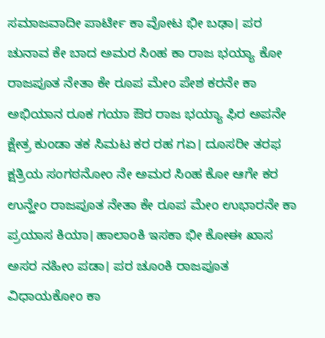ಸಮಾಜವಾದೀ ಪಾರ್ಟೀ ಕಾ ವೋಟ ಭೀ ಬಢಾ। ಪರ ಚುನಾವ ಕೇ ಬಾದ ಅಮರ ಸಿಂಹ ಕಾ ರಾಜ ಭಯ್ಯಾ ಕೋ ರಾಜಪೂತ ನೇತಾ ಕೇ ರೂಪ ಮೇಂ ಪೇಶ ಕರನೇ ಕಾ ಅಭಿಯಾನ ರೂಕ ಗಯಾ ಔರ ರಾಜ ಭಯ್ಯಾ ಫಿರ ಅಪನೇ ಕ್ಷೇತ್ರ ಕುಂಡಾ ತಕ ಸಿಮಟ ಕರ ರಹ ಗಏ। ದೂಸರೀ ತರಫ ಕ್ಷತ್ರಿಯ ಸಂಗಠನೋಂ ನೇ ಅಮರ ಸಿಂಹ ಕೋ ಆಗೇ ಕರ ಉನ್ಹೇಂ ರಾಜಪೂತ ನೇತಾ ಕೇ ರೂಪ ಮೇಂ ಉಭಾರನೇ ಕಾ ಪ್ರಯಾಸ ಕಿಯಾ। ಹಾಲಾಂಕಿ ಇಸಕಾ ಭೀ ಕೋಈ ಖಾಸ ಅಸರ ನಹೀಂ ಪಡಾ। ಪರ ಚೂಂಕಿ ರಾಜಪೂತ ವಿಧಾಯಕೋಂ ಕಾ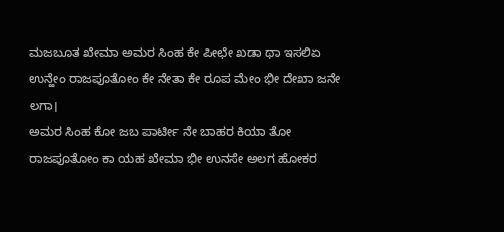ಮಜಬೂತ ಖೇಮಾ ಅಮರ ಸಿಂಹ ಕೇ ಪೀಛೇ ಖಡಾ ಥಾ ಇಸಲಿಏ ಉನ್ಹೇಂ ರಾಜಪೂತೋಂ ಕೇ ನೇತಾ ಕೇ ರೂಪ ಮೇಂ ಭೀ ದೇಖಾ ಜನೇ ಲಗಾ।
ಅಮರ ಸಿಂಹ ಕೋ ಜಬ ಪಾರ್ಟೀ ನೇ ಬಾಹರ ಕಿಯಾ ತೋ ರಾಜಪೂತೋಂ ಕಾ ಯಹ ಖೇಮಾ ಭೀ ಉನಸೇ ಅಲಗ ಹೋಕರ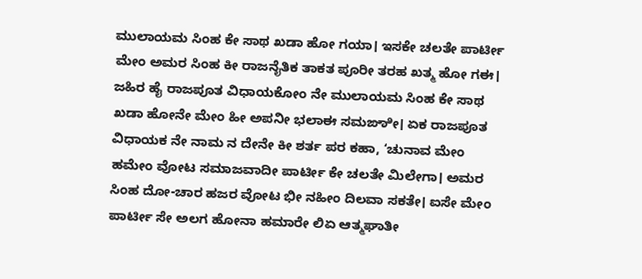ಮುಲಾಯಮ ಸಿಂಹ ಕೇ ಸಾಥ ಖಡಾ ಹೋ ಗಯಾ। ಇಸಕೇ ಚಲತೇ ಪಾರ್ಟೀ ಮೇಂ ಅಮರ ಸಿಂಹ ಕೀ ರಾಜನೈತಿಕ ತಾಕತ ಪೂರೀ ತರಹ ಖತ್ಮ ಹೋ ಗಈ। ಜಹಿರ ಹೈ ರಾಜಪೂತ ವಿಧಾಯಕೋಂ ನೇ ಮುಲಾಯಮ ಸಿಂಹ ಕೇ ಸಾಥ ಖಡಾ ಹೋನೇ ಮೇಂ ಹೀ ಅಪನೀ ಭಲಾಈ ಸಮಙಾೀ। ಏಕ ರಾಜಪೂತ ವಿಧಾಯಕ ನೇ ನಾಮ ನ ದೇನೇ ಕೀ ಶರ್ತ ಪರ ಕಹಾ, ‘ಚುನಾವ ಮೇಂ ಹಮೇಂ ವೋಟ ಸಮಾಜವಾದೀ ಪಾರ್ಟೀ ಕೇ ಚಲತೇ ಮಿಲೇಗಾ। ಅಮರ ಸಿಂಹ ದೋ-ಚಾರ ಹಜರ ವೋಟ ಭೀ ನಹೀಂ ದಿಲವಾ ಸಕತೇ। ಐಸೇ ಮೇಂ ಪಾರ್ಟೀ ಸೇ ಅಲಗ ಹೋನಾ ಹಮಾರೇ ಲಿಏ ಆತ್ಮಘಾತೀ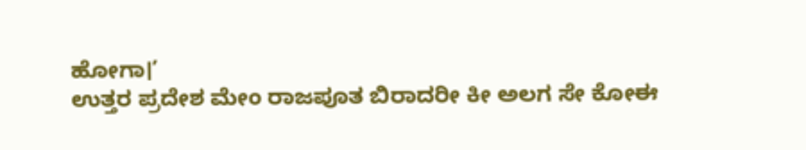ಹೋಗಾ।’
ಉತ್ತರ ಪ್ರದೇಶ ಮೇಂ ರಾಜಪೂತ ಬಿರಾದರೀ ಕೀ ಅಲಗ ಸೇ ಕೋಈ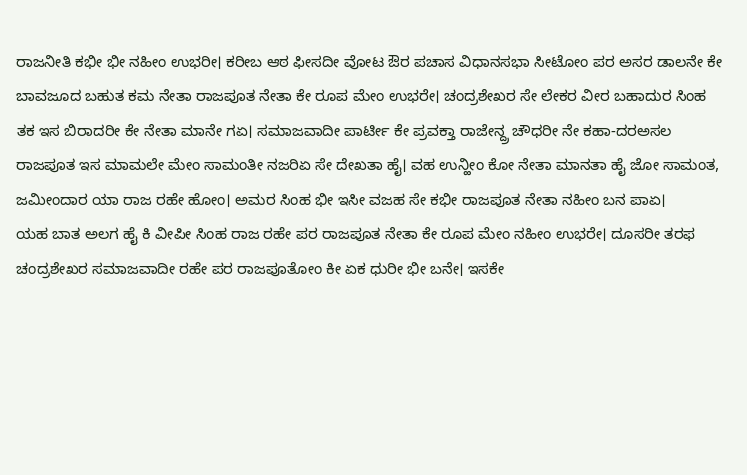ರಾಜನೀತಿ ಕಭೀ ಭೀ ನಹೀಂ ಉಭರೀ। ಕರೀಬ ಆಠ ಫೀಸದೀ ವೋಟ ಔರ ಪಚಾಸ ವಿಧಾನಸಭಾ ಸೀಟೋಂ ಪರ ಅಸರ ಡಾಲನೇ ಕೇ ಬಾವಜೂದ ಬಹುತ ಕಮ ನೇತಾ ರಾಜಪೂತ ನೇತಾ ಕೇ ರೂಪ ಮೇಂ ಉಭರೇ। ಚಂದ್ರಶೇಖರ ಸೇ ಲೇಕರ ವೀರ ಬಹಾದುರ ಸಿಂಹ ತಕ ಇಸ ಬಿರಾದರೀ ಕೇ ನೇತಾ ಮಾನೇ ಗಏ। ಸಮಾಜವಾದೀ ಪಾರ್ಟೀ ಕೇ ಪ್ರವಕ್ತಾ ರಾಜೇನ್ದ್ರ ಚೌಧರೀ ನೇ ಕಹಾ-ದರಅಸಲ ರಾಜಪೂತ ಇಸ ಮಾಮಲೇ ಮೇಂ ಸಾಮಂತೀ ನಜರಿಏ ಸೇ ದೇಖತಾ ಹೈ। ವಹ ಉನ್ಹೀಂ ಕೋ ನೇತಾ ಮಾನತಾ ಹೈ ಜೋ ಸಾಮಂತ, ಜಮೀಂದಾರ ಯಾ ರಾಜ ರಹೇ ಹೋಂ। ಅಮರ ಸಿಂಹ ಭೀ ಇಸೀ ವಜಹ ಸೇ ಕಭೀ ರಾಜಪೂತ ನೇತಾ ನಹೀಂ ಬನ ಪಾಏ।
ಯಹ ಬಾತ ಅಲಗ ಹೈ ಕಿ ವೀಪೀ ಸಿಂಹ ರಾಜ ರಹೇ ಪರ ರಾಜಪೂತ ನೇತಾ ಕೇ ರೂಪ ಮೇಂ ನಹೀಂ ಉಭರೇ। ದೂಸರೀ ತರಫ ಚಂದ್ರಶೇಖರ ಸಮಾಜವಾದೀ ರಹೇ ಪರ ರಾಜಪೂತೋಂ ಕೀ ಏಕ ಧುರೀ ಭೀ ಬನೇ। ಇಸಕೇ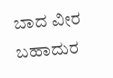ಬಾದ ವೀರ ಬಹಾದುರ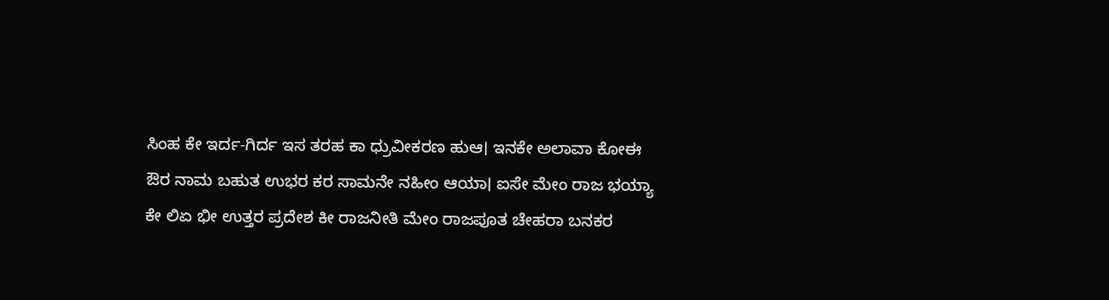ಸಿಂಹ ಕೇ ಇರ್ದ-ಗಿರ್ದ ಇಸ ತರಹ ಕಾ ಧ್ರುವೀಕರಣ ಹುಆ। ಇನಕೇ ಅಲಾವಾ ಕೋಈ ಔರ ನಾಮ ಬಹುತ ಉಭರ ಕರ ಸಾಮನೇ ನಹೀಂ ಆಯಾ। ಐಸೇ ಮೇಂ ರಾಜ ಭಯ್ಯಾ ಕೇ ಲಿಏ ಭೀ ಉತ್ತರ ಪ್ರದೇಶ ಕೀ ರಾಜನೀತಿ ಮೇಂ ರಾಜಪೂತ ಚೇಹರಾ ಬನಕರ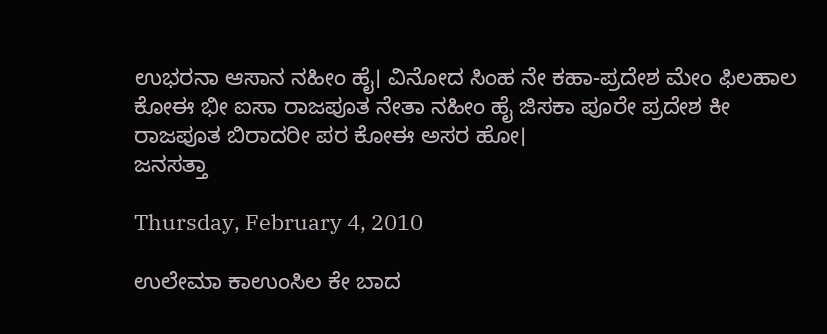ಉಭರನಾ ಆಸಾನ ನಹೀಂ ಹೈ। ವಿನೋದ ಸಿಂಹ ನೇ ಕಹಾ-ಪ್ರದೇಶ ಮೇಂ ಫಿಲಹಾಲ ಕೋಈ ಭೀ ಐಸಾ ರಾಜಪೂತ ನೇತಾ ನಹೀಂ ಹೈ ಜಿಸಕಾ ಪೂರೇ ಪ್ರದೇಶ ಕೀ ರಾಜಪೂತ ಬಿರಾದರೀ ಪರ ಕೋಈ ಅಸರ ಹೋ।
ಜನಸತ್ತಾ

Thursday, February 4, 2010

ಉಲೇಮಾ ಕಾಉಂಸಿಲ ಕೇ ಬಾದ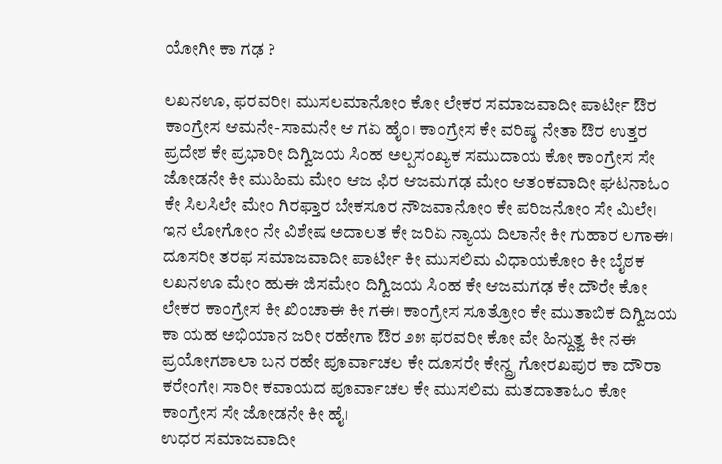ಯೋಗೀ ಕಾ ಗಢ ?

ಲಖನಊ, ಫರವರೀ। ಮುಸಲಮಾನೋಂ ಕೋ ಲೇಕರ ಸಮಾಜವಾದೀ ಪಾರ್ಟೀ ಔರ ಕಾಂಗ್ರೇಸ ಆಮನೇ-ಸಾಮನೇ ಆ ಗಏ ಹೈಂ। ಕಾಂಗ್ರೇಸ ಕೇ ವರಿಷ್ಠ ನೇತಾ ಔರ ಉತ್ತರ ಪ್ರದೇಶ ಕೇ ಪ್ರಭಾರೀ ದಿಗ್ವಿಜಯ ಸಿಂಹ ಅಲ್ಪಸಂಖ್ಯಕ ಸಮುದಾಯ ಕೋ ಕಾಂಗ್ರೇಸ ಸೇ ಜೋಡನೇ ಕೀ ಮುಹಿಮ ಮೇಂ ಆಜ ಫಿರ ಆಜಮಗಢ ಮೇಂ ಆತಂಕವಾದೀ ಘಟನಾಓಂ ಕೇ ಸಿಲಸಿಲೇ ಮೇಂ ಗಿರಫ್ತಾರ ಬೇಕಸೂರ ನೌಜವಾನೋಂ ಕೇ ಪರಿಜನೋಂ ಸೇ ಮಿಲೇ। ಇನ ಲೋಗೋಂ ನೇ ವಿಶೇಷ ಅದಾಲತ ಕೇ ಜರಿಏ ನ್ಯಾಯ ದಿಲಾನೇ ಕೀ ಗುಹಾರ ಲಗಾಈ। ದೂಸರೀ ತರಫ ಸಮಾಜವಾದೀ ಪಾರ್ಟೀ ಕೀ ಮುಸಲಿಮ ವಿಧಾಯಕೋಂ ಕೀ ಬೈಠಕ ಲಖನಊ ಮೇಂ ಹುಈ ಜಿಸಮೇಂ ದಿಗ್ವಿಜಯ ಸಿಂಹ ಕೇ ಆಜಮಗಢ ಕೇ ದೌರೇ ಕೋ ಲೇಕರ ಕಾಂಗ್ರೇಸ ಕೀ ಖಿಂಚಾಈ ಕೀ ಗಈ। ಕಾಂಗ್ರೇಸ ಸೂತ್ರೋಂ ಕೇ ಮುತಾಬಿಕ ದಿಗ್ವಿಜಯ ಕಾ ಯಹ ಅಭಿಯಾನ ಜರೀ ರಹೇಗಾ ಔರ ೨೫ ಫರವರೀ ಕೋ ವೇ ಹಿನ್ದುತ್ವ ಕೀ ನಈ ಪ್ರಯೋಗಶಾಲಾ ಬನ ರಹೇ ಪೂರ್ವಾಚಲ ಕೇ ದೂಸರೇ ಕೇನ್ದ್ರ ಗೋರಖಪುರ ಕಾ ದೌರಾ ಕರೇಂಗೇ। ಸಾರೀ ಕವಾಯದ ಪೂರ್ವಾಚಲ ಕೇ ಮುಸಲಿಮ ಮತದಾತಾಓಂ ಕೋ ಕಾಂಗ್ರೇಸ ಸೇ ಜೋಡನೇ ಕೀ ಹೈ।
ಉಧರ ಸಮಾಜವಾದೀ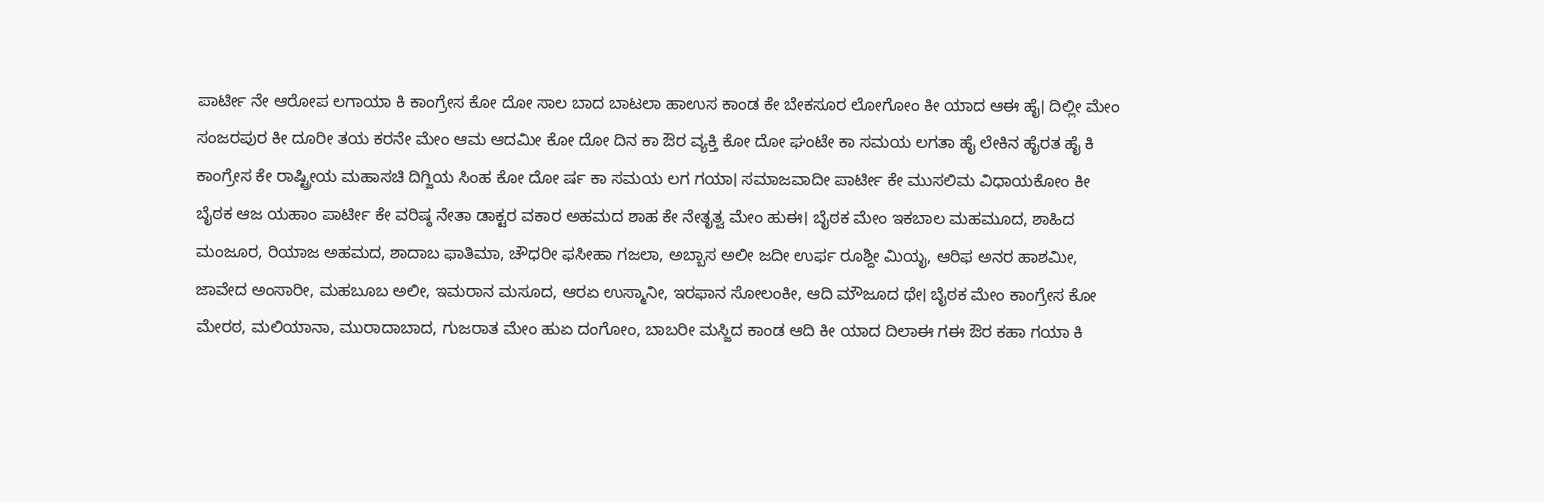ಪಾರ್ಟೀ ನೇ ಆರೋಪ ಲಗಾಯಾ ಕಿ ಕಾಂಗ್ರೇಸ ಕೋ ದೋ ಸಾಲ ಬಾದ ಬಾಟಲಾ ಹಾಉಸ ಕಾಂಡ ಕೇ ಬೇಕಸೂರ ಲೋಗೋಂ ಕೀ ಯಾದ ಆಈ ಹೈ। ದಿಲ್ಲೀ ಮೇಂ ಸಂಜರಪುರ ಕೀ ದೂರೀ ತಯ ಕರನೇ ಮೇಂ ಆಮ ಆದಮೀ ಕೋ ದೋ ದಿನ ಕಾ ಔರ ವ್ಯಕ್ತಿ ಕೋ ದೋ ಘಂಟೇ ಕಾ ಸಮಯ ಲಗತಾ ಹೈ ಲೇಕಿನ ಹೈರತ ಹೈ ಕಿ ಕಾಂಗ್ರೇಸ ಕೇ ರಾಷ್ಟ್ರೀಯ ಮಹಾಸಚಿ ದಿಗ್ಜಿಯ ಸಿಂಹ ಕೋ ದೋ ರ್ಷ ಕಾ ಸಮಯ ಲಗ ಗಯಾ। ಸಮಾಜವಾದೀ ಪಾರ್ಟೀ ಕೇ ಮುಸಲಿಮ ವಿಧಾಯಕೋಂ ಕೀ ಬೈಠಕ ಆಜ ಯಹಾಂ ಪಾರ್ಟೀ ಕೇ ವರಿಷ್ಠ ನೇತಾ ಡಾಕ್ಟರ ವಕಾರ ಅಹಮದ ಶಾಹ ಕೇ ನೇತೃತ್ವ ಮೇಂ ಹುಈ। ಬೈಠಕ ಮೇಂ ಇಕಬಾಲ ಮಹಮೂದ, ಶಾಹಿದ ಮಂಜೂರ, ರಿಯಾಜ ಅಹಮದ, ಶಾದಾಬ ಫಾತಿಮಾ, ಚೌಧರೀ ಫಸೀಹಾ ಗಜಲಾ, ಅಬ್ಬಾಸ ಅಲೀ ಜದೀ ಉರ್ಫ ರೂಶ್ದೀ ಮಿಯೖ, ಆರಿಫ ಅನರ ಹಾಶಮೀ, ಜಾವೇದ ಅಂಸಾರೀ, ಮಹಬೂಬ ಅಲೀ, ಇಮರಾನ ಮಸೂದ, ಆರಏ ಉಸ್ಮಾನೀ, ಇರಫಾನ ಸೋಲಂಕೀ, ಆದಿ ಮೌಜೂದ ಥೇ। ಬೈಠಕ ಮೇಂ ಕಾಂಗ್ರೇಸ ಕೋ ಮೇರಠ, ಮಲಿಯಾನಾ, ಮುರಾದಾಬಾದ, ಗುಜರಾತ ಮೇಂ ಹುಏ ದಂಗೋಂ, ಬಾಬರೀ ಮಸ್ಜಿದ ಕಾಂಡ ಆದಿ ಕೀ ಯಾದ ದಿಲಾಈ ಗಈ ಔರ ಕಹಾ ಗಯಾ ಕಿ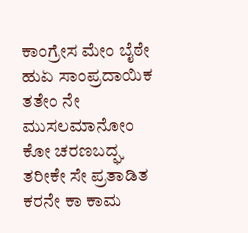ಕಾಂಗ್ರೇಸ ಮೇಂ ಬೈಠೇ ಹುಏ ಸಾಂಪ್ರದಾಯಿಕ ತತೇಂ ನೇ ಮುಸಲಮಾನೋಂ ಕೋ ಚರಣಬದ್ಘ ತರೀಕೇ ಸೇ ಪ್ರತಾಡಿತ ಕರನೇ ಕಾ ಕಾಮ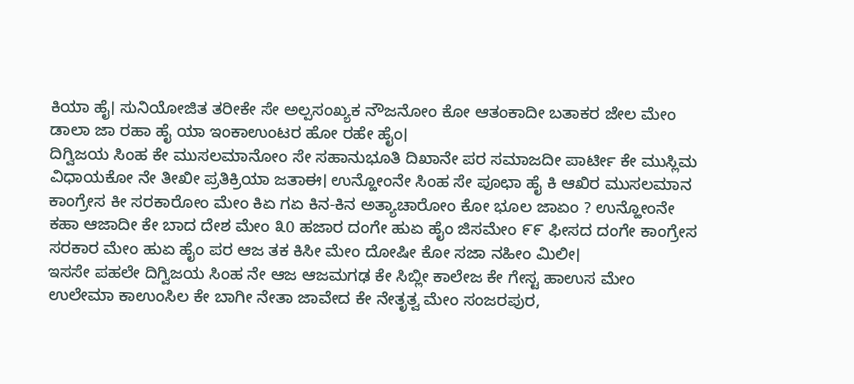ಕಿಯಾ ಹೈ। ಸುನಿಯೋಜಿತ ತರೀಕೇ ಸೇ ಅಲ್ಪಸಂಖ್ಯಕ ನೌಜನೋಂ ಕೋ ಆತಂಕಾದೀ ಬತಾಕರ ಜೇಲ ಮೇಂ ಡಾಲಾ ಜಾ ರಹಾ ಹೈ ಯಾ ಇಂಕಾಉಂಟರ ಹೋ ರಹೇ ಹೈಂ।
ದಿಗ್ವಿಜಯ ಸಿಂಹ ಕೇ ಮುಸಲಮಾನೋಂ ಸೇ ಸಹಾನುಭೂತಿ ದಿಖಾನೇ ಪರ ಸಮಾಜದೀ ಪಾರ್ಟೀ ಕೇ ಮುಸ್ಲಿಮ ವಿಧಾಯಕೋ ನೇ ತೀಖೀ ಪ್ರತಿಕ್ರಿಯಾ ಜತಾಈ। ಉನ್ಹೋಂನೇ ಸಿಂಹ ಸೇ ಪೂಛಾ ಹೈ ಕಿ ಆಖಿರ ಮುಸಲಮಾನ ಕಾಂಗ್ರೇಸ ಕೀ ಸರಕಾರೋಂ ಮೇಂ ಕಿಏ ಗಏ ಕಿನ-ಕಿನ ಅತ್ಯಾಚಾರೋಂ ಕೋ ಭೂಲ ಜಾಏಂ ? ಉನ್ಹೋಂನೇ ಕಹಾ ಆಜಾದೀ ಕೇ ಬಾದ ದೇಶ ಮೇಂ ೩0 ಹಜಾರ ದಂಗೇ ಹುಏ ಹೈಂ ಜಿಸಮೇಂ ೯೯ ಫೀಸದ ದಂಗೇ ಕಾಂಗ್ರೇಸ ಸರಕಾರ ಮೇಂ ಹುಏ ಹೈಂ ಪರ ಆಜ ತಕ ಕಿಸೀ ಮೇಂ ದೋಷೀ ಕೋ ಸಜಾ ನಹೀಂ ಮಿಲೀ।
ಇಸಸೇ ಪಹಲೇ ದಿಗ್ವಿಜಯ ಸಿಂಹ ನೇ ಆಜ ಆಜಮಗಢ ಕೇ ಸಿಬ್ಲೀ ಕಾಲೇಜ ಕೇ ಗೇಸ್ಟ ಹಾಉಸ ಮೇಂ ಉಲೇಮಾ ಕಾಉಂಸಿಲ ಕೇ ಬಾಗೀ ನೇತಾ ಜಾವೇದ ಕೇ ನೇತೃತ್ವ ಮೇಂ ಸಂಜರಪುರ,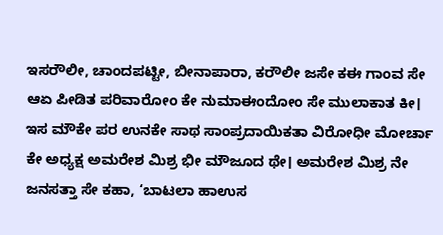ಇಸರೌಲೀ, ಚಾಂದಪಟ್ಟೀ, ಬೀನಾಪಾರಾ, ಕರೌಲೀ ಜಸೇ ಕಈ ಗಾಂವ ಸೇ ಆಏ ಪೀಡಿತ ಪರಿವಾರೋಂ ಕೇ ನುಮಾಈಂದೋಂ ಸೇ ಮುಲಾಕಾತ ಕೀ। ಇಸ ಮೌಕೇ ಪರ ಉನಕೇ ಸಾಥ ಸಾಂಪ್ರದಾಯಿಕತಾ ವಿರೋಧೀ ಮೋರ್ಚಾ ಕೇ ಅಧ್ಯಕ್ಷ ಅಮರೇಶ ಮಿಶ್ರ ಭೀ ಮೌಜೂದ ಥೇ। ಅಮರೇಶ ಮಿಶ್ರ ನೇ ಜನಸತ್ತಾ ಸೇ ಕಹಾ, ‘ಬಾಟಲಾ ಹಾಉಸ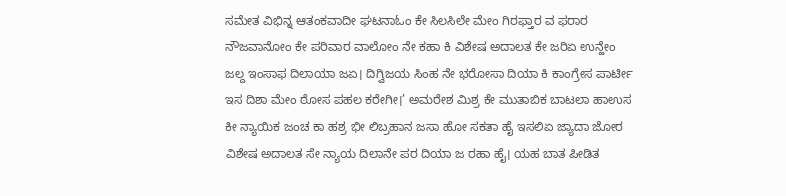ಸಮೇತ ವಿಭಿನ್ನ ಆತಂಕವಾದೀ ಘಟನಾಓಂ ಕೇ ಸಿಲಸಿಲೇ ಮೇಂ ಗಿರಫ್ತಾರ ವ ಫರಾರ ನೌಜವಾನೋಂ ಕೇ ಪರಿವಾರ ವಾಲೋಂ ನೇ ಕಹಾ ಕಿ ವಿಶೇಷ ಅದಾಲತ ಕೇ ಜರಿಏ ಉನ್ಹೇಂ ಜಲ್ದ ಇಂಸಾಫ ದಿಲಾಯಾ ಜಏ। ದಿಗ್ವಿಜಯ ಸಿಂಹ ನೇ ಭರೋಸಾ ದಿಯಾ ಕಿ ಕಾಂಗ್ರೇಸ ಪಾರ್ಟೀ ಇಸ ದಿಶಾ ಮೇಂ ಠೋಸ ಪಹಲ ಕರೇಗೀ।’ ಅಮರೇಶ ಮಿಶ್ರ ಕೇ ಮುತಾಬಿಕ ಬಾಟಲಾ ಹಾಉಸ ಕೀ ನ್ಯಾಯಿಕ ಜಂಚ ಕಾ ಹಶ್ರ ಭೀ ಲಿಬ್ರಹಾನ ಜಸಾ ಹೋ ಸಕತಾ ಹೈ ಇಸಲಿಏ ಜ್ಯಾದಾ ಜೋರ ವಿಶೇಷ ಅದಾಲತ ಸೇ ನ್ಯಾಯ ದಿಲಾನೇ ಪರ ದಿಯಾ ಜ ರಹಾ ಹೈ। ಯಹ ಬಾತ ಪೀಡಿತ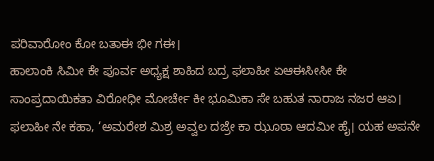ಪರಿವಾರೋಂ ಕೋ ಬತಾಈ ಭೀ ಗಈ।
ಹಾಲಾಂಕಿ ಸಿಮೀ ಕೇ ಪೂರ್ವ ಅಧ್ಯಕ್ಷ ಶಾಹಿದ ಬದ್ರ ಫಲಾಹೀ ಏಆಈಸೀಸೀ ಕೇ ಸಾಂಪ್ರದಾಯಿಕತಾ ವಿರೋಧೀ ಮೋರ್ಚೇ ಕೀ ಭೂಮಿಕಾ ಸೇ ಬಹುತ ನಾರಾಜ ನಜರ ಆಏ। ಫಲಾಹೀ ನೇ ಕಹಾ, ‘ಅಮರೇಶ ಮಿಶ್ರ ಅವ್ವಲ ದಜ್ರೇ ಕಾ ಝೂಠಾ ಆದಮೀ ಹೈ। ಯಹ ಅಪನೇ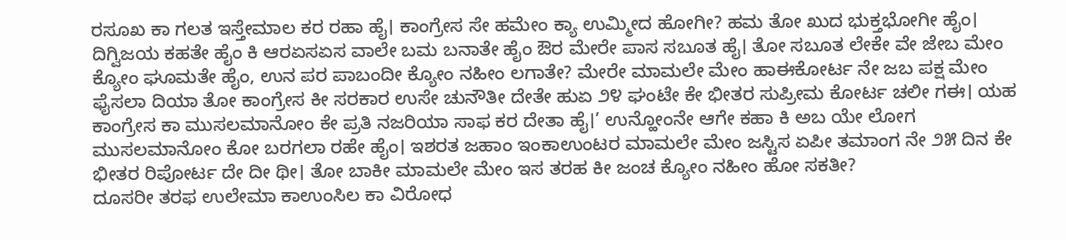ರಸೂಖ ಕಾ ಗಲತ ಇಸ್ತೇಮಾಲ ಕರ ರಹಾ ಹೈ। ಕಾಂಗ್ರೇಸ ಸೇ ಹಮೇಂ ಕ್ಯಾ ಉಮ್ಮೀದ ಹೋಗೀ? ಹಮ ತೋ ಖುದ ಭುಕ್ತಭೋಗೀ ಹೈಂ। ದಿಗ್ವಿಜಯ ಕಹತೇ ಹೈಂ ಕಿ ಆರಏಸಏಸ ವಾಲೇ ಬಮ ಬನಾತೇ ಹೈಂ ಔರ ಮೇರೇ ಪಾಸ ಸಬೂತ ಹೈ। ತೋ ಸಬೂತ ಲೇಕೇ ವೇ ಜೇಬ ಮೇಂ ಕ್ಯೋಂ ಘೂಮತೇ ಹೈಂ, ಉನ ಪರ ಪಾಬಂದೀ ಕ್ಯೋಂ ನಹೀಂ ಲಗಾತೇ? ಮೇರೇ ಮಾಮಲೇ ಮೇಂ ಹಾಈಕೋರ್ಟ ನೇ ಜಬ ಪಕ್ಷ ಮೇಂ ಫೈಸಲಾ ದಿಯಾ ತೋ ಕಾಂಗ್ರೇಸ ಕೀ ಸರಕಾರ ಉಸೇ ಚುನೌತೀ ದೇತೇ ಹುಏ ೨೪ ಘಂಟೇ ಕೇ ಭೀತರ ಸುಪ್ರೀಮ ಕೋರ್ಟ ಚಲೀ ಗಈ। ಯಹ ಕಾಂಗ್ರೇಸ ಕಾ ಮುಸಲಮಾನೋಂ ಕೇ ಪ್ರತಿ ನಜರಿಯಾ ಸಾಫ ಕರ ದೇತಾ ಹೈ।’ ಉನ್ಹೋಂನೇ ಆಗೇ ಕಹಾ ಕಿ ಅಬ ಯೇ ಲೋಗ ಮುಸಲಮಾನೋಂ ಕೋ ಬರಗಲಾ ರಹೇ ಹೈಂ। ಇಶರತ ಜಹಾಂ ಇಂಕಾಉಂಟರ ಮಾಮಲೇ ಮೇಂ ಜಸ್ಟಿಸ ಏಪೀ ತಮಾಂಗ ನೇ ೨೫ ದಿನ ಕೇ ಭೀತರ ರಿಪೋರ್ಟ ದೇ ದೀ ಥೀ। ತೋ ಬಾಕೀ ಮಾಮಲೇ ಮೇಂ ಇಸ ತರಹ ಕೀ ಜಂಚ ಕ್ಯೋಂ ನಹೀಂ ಹೋ ಸಕತೀ?
ದೂಸರೀ ತರಫ ಉಲೇಮಾ ಕಾಉಂಸಿಲ ಕಾ ವಿರೋಧ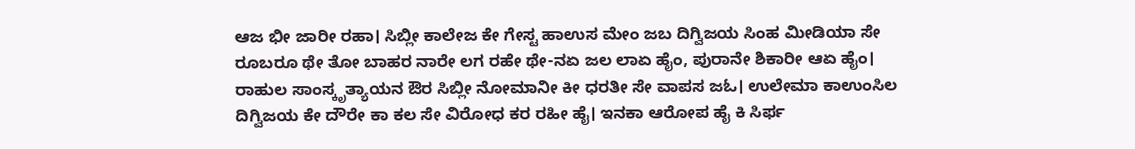ಆಜ ಭೀ ಜಾರೀ ರಹಾ। ಸಿಬ್ಲೀ ಕಾಲೇಜ ಕೇ ಗೇಸ್ಟ ಹಾಉಸ ಮೇಂ ಜಬ ದಿಗ್ವಿಜಯ ಸಿಂಹ ಮೀಡಿಯಾ ಸೇ ರೂಬರೂ ಥೇ ತೋ ಬಾಹರ ನಾರೇ ಲಗ ರಹೇ ಥೇ-ನಏ ಜಲ ಲಾಏ ಹೈಂ, ಪುರಾನೇ ಶಿಕಾರೀ ಆಏ ಹೈಂ। ರಾಹುಲ ಸಾಂಸ್ಕೃತ್ಯಾಯನ ಔರ ಸಿಬ್ಲೀ ನೋಮಾನೀ ಕೀ ಧರತೀ ಸೇ ವಾಪಸ ಜಓ। ಉಲೇಮಾ ಕಾಉಂಸಿಲ ದಿಗ್ವಿಜಯ ಕೇ ದೌರೇ ಕಾ ಕಲ ಸೇ ವಿರೋಧ ಕರ ರಹೀ ಹೈ। ಇನಕಾ ಆರೋಪ ಹೈ ಕಿ ಸಿರ್ಫ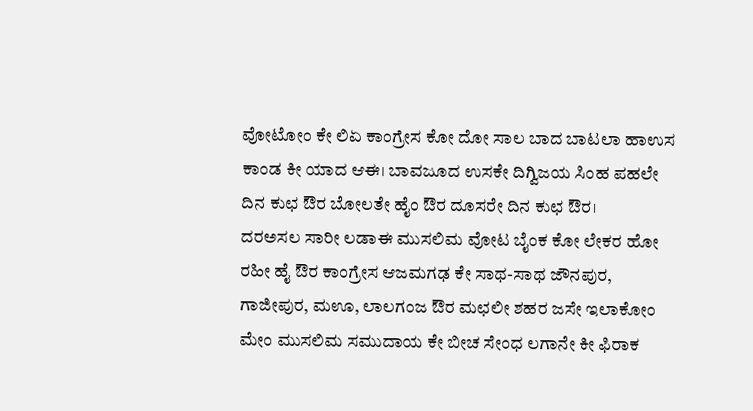ವೋಟೋಂ ಕೇ ಲಿಏ ಕಾಂಗ್ರೇಸ ಕೋ ದೋ ಸಾಲ ಬಾದ ಬಾಟಲಾ ಹಾಉಸ ಕಾಂಡ ಕೀ ಯಾದ ಆಈ। ಬಾವಜೂದ ಉಸಕೇ ದಿಗ್ವಿಜಯ ಸಿಂಹ ಪಹಲೇ ದಿನ ಕುಛ ಔರ ಬೋಲತೇ ಹೈಂ ಔರ ದೂಸರೇ ದಿನ ಕುಛ ಔರ।
ದರಅಸಲ ಸಾರೀ ಲಡಾಈ ಮುಸಲಿಮ ವೋಟ ಬೈಂಕ ಕೋ ಲೇಕರ ಹೋ ರಹೀ ಹೈ ಔರ ಕಾಂಗ್ರೇಸ ಆಜಮಗಢ ಕೇ ಸಾಥ-ಸಾಥ ಜೌನಪುರ, ಗಾಜೀಪುರ, ಮಊ, ಲಾಲಗಂಜ ಔರ ಮಛಲೀ ಶಹರ ಜಸೇ ಇಲಾಕೋಂ ಮೇಂ ಮುಸಲಿಮ ಸಮುದಾಯ ಕೇ ಬೀಚ ಸೇಂಧ ಲಗಾನೇ ಕೀ ಫಿರಾಕ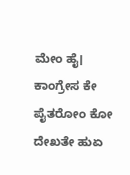ಮೇಂ ಹೈ। ಕಾಂಗ್ರೇಸ ಕೇ ಪೈತರೋಂ ಕೋ ದೇಖತೇ ಹುಏ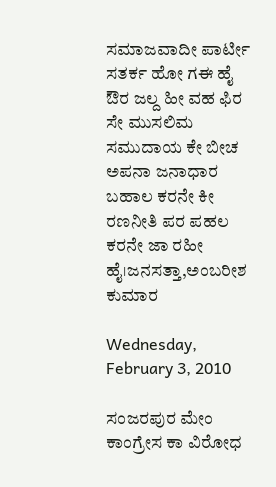ಸಮಾಜವಾದೀ ಪಾರ್ಟೀ ಸತರ್ಕ ಹೋ ಗಈ ಹೈ ಔರ ಜಲ್ದ ಹೀ ವಹ ಫಿರ ಸೇ ಮುಸಲಿಮ ಸಮುದಾಯ ಕೇ ಬೀಚ ಅಪನಾ ಜನಾಧಾರ ಬಹಾಲ ಕರನೇ ಕೀ ರಣನೀತಿ ಪರ ಪಹಲ ಕರನೇ ಜಾ ರಹೀ ಹೈ।ಜನಸತ್ತಾ,ಅಂಬರೀಶ ಕುಮಾರ

Wednesday, February 3, 2010

ಸಂಜರಪುರ ಮೇಂ ಕಾಂಗ್ರೇಸ ಕಾ ವಿರೋಧ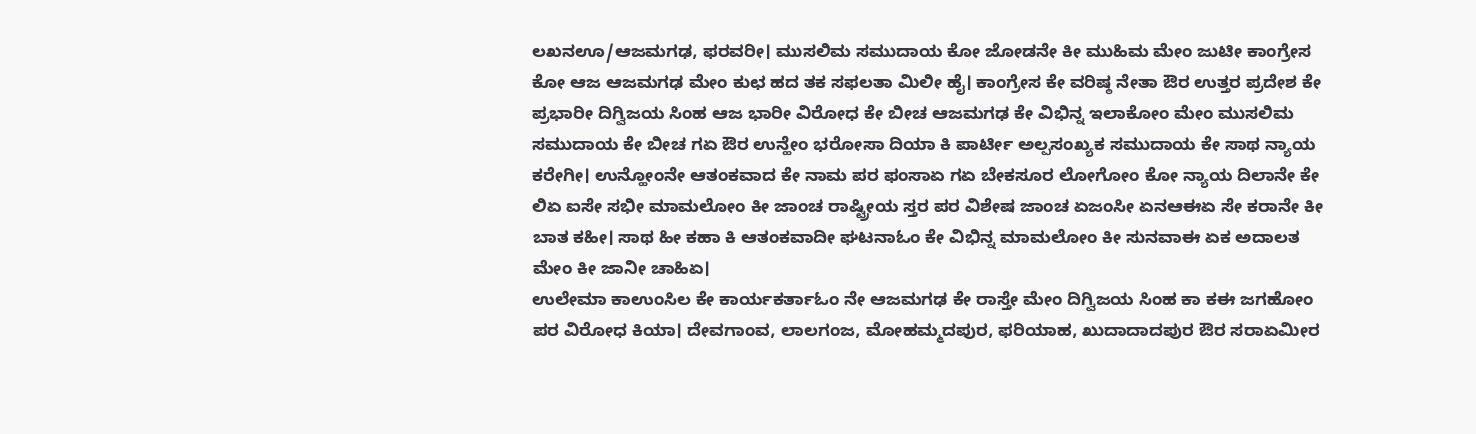ಲಖನಊ/ಆಜಮಗಢ, ಫರವರೀ। ಮುಸಲಿಮ ಸಮುದಾಯ ಕೋ ಜೋಡನೇ ಕೀ ಮುಹಿಮ ಮೇಂ ಜುಟೀ ಕಾಂಗ್ರೇಸ ಕೋ ಆಜ ಆಜಮಗಢ ಮೇಂ ಕುಛ ಹದ ತಕ ಸಫಲತಾ ಮಿಲೀ ಹೈ। ಕಾಂಗ್ರೇಸ ಕೇ ವರಿಷ್ಠ ನೇತಾ ಔರ ಉತ್ತರ ಪ್ರದೇಶ ಕೇ ಪ್ರಭಾರೀ ದಿಗ್ವಿಜಯ ಸಿಂಹ ಆಜ ಭಾರೀ ವಿರೋಧ ಕೇ ಬೀಚ ಆಜಮಗಢ ಕೇ ವಿಭಿನ್ನ ಇಲಾಕೋಂ ಮೇಂ ಮುಸಲಿಮ ಸಮುದಾಯ ಕೇ ಬೀಚ ಗಏ ಔರ ಉನ್ಹೇಂ ಭರೋಸಾ ದಿಯಾ ಕಿ ಪಾರ್ಟೀ ಅಲ್ಪಸಂಖ್ಯಕ ಸಮುದಾಯ ಕೇ ಸಾಥ ನ್ಯಾಯ ಕರೇಗೀ। ಉನ್ಹೋಂನೇ ಆತಂಕವಾದ ಕೇ ನಾಮ ಪರ ಫಂಸಾಏ ಗಏ ಬೇಕಸೂರ ಲೋಗೋಂ ಕೋ ನ್ಯಾಯ ದಿಲಾನೇ ಕೇ ಲಿಏ ಐಸೇ ಸಭೀ ಮಾಮಲೋಂ ಕೀ ಜಾಂಚ ರಾಷ್ಟ್ರೀಯ ಸ್ತರ ಪರ ವಿಶೇಷ ಜಾಂಚ ಏಜಂಸೀ ಏನಆಈಏ ಸೇ ಕರಾನೇ ಕೀ ಬಾತ ಕಹೀ। ಸಾಥ ಹೀ ಕಹಾ ಕಿ ಆತಂಕವಾದೀ ಘಟನಾಓಂ ಕೇ ವಿಭಿನ್ನ ಮಾಮಲೋಂ ಕೀ ಸುನವಾಈ ಏಕ ಅದಾಲತ ಮೇಂ ಕೀ ಜಾನೀ ಚಾಹಿಏ।
ಉಲೇಮಾ ಕಾಉಂಸಿಲ ಕೇ ಕಾರ್ಯಕರ್ತಾಓಂ ನೇ ಆಜಮಗಢ ಕೇ ರಾಸ್ತೇ ಮೇಂ ದಿಗ್ವಿಜಯ ಸಿಂಹ ಕಾ ಕಈ ಜಗಹೋಂ ಪರ ವಿರೋಧ ಕಿಯಾ। ದೇವಗಾಂವ, ಲಾಲಗಂಜ, ಮೋಹಮ್ಮದಪುರ, ಫರಿಯಾಹ, ಖುದಾದಾದಪುರ ಔರ ಸರಾಏಮೀರ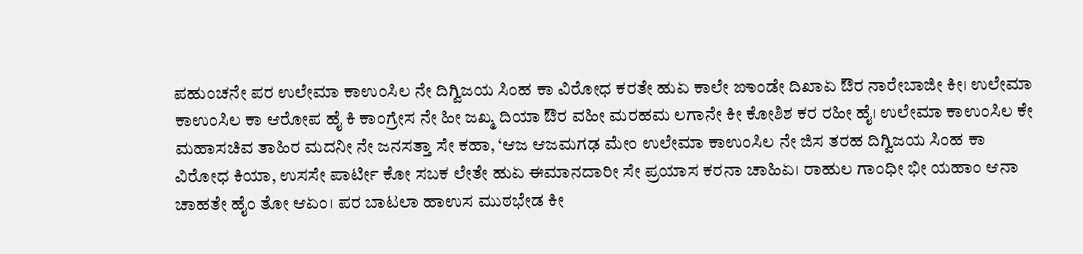ಪಹುಂಚನೇ ಪರ ಉಲೇಮಾ ಕಾಉಂಸಿಲ ನೇ ದಿಗ್ವಿಜಯ ಸಿಂಹ ಕಾ ವಿರೋಧ ಕರತೇ ಹುಏ ಕಾಲೇ ಙಾಂಡೇ ದಿಖಾಏ ಔರ ನಾರೇಬಾಜೀ ಕೀ। ಉಲೇಮಾ ಕಾಉಂಸಿಲ ಕಾ ಆರೋಪ ಹೈ ಕಿ ಕಾಂಗ್ರೇಸ ನೇ ಹೀ ಜಖ್ಮ ದಿಯಾ ಔರ ವಹೀ ಮರಹಮ ಲಗಾನೇ ಕೀ ಕೋಶಿಶ ಕರ ರಹೀ ಹೈ। ಉಲೇಮಾ ಕಾಉಂಸಿಲ ಕೇ ಮಹಾಸಚಿವ ತಾಹಿರ ಮದನೀ ನೇ ಜನಸತ್ತಾ ಸೇ ಕಹಾ, ‘ಆಜ ಆಜಮಗಢ ಮೇಂ ಉಲೇಮಾ ಕಾಉಂಸಿಲ ನೇ ಜಿಸ ತರಹ ದಿಗ್ವಿಜಯ ಸಿಂಹ ಕಾ ವಿರೋಧ ಕಿಯಾ, ಉಸಸೇ ಪಾರ್ಟೀ ಕೋ ಸಬಕ ಲೇತೇ ಹುಏ ಈಮಾನದಾರೀ ಸೇ ಪ್ರಯಾಸ ಕರನಾ ಚಾಹಿಏ। ರಾಹುಲ ಗಾಂಧೀ ಭೀ ಯಹಾಂ ಆನಾ ಚಾಹತೇ ಹೈಂ ತೋ ಆಏಂ। ಪರ ಬಾಟಲಾ ಹಾಉಸ ಮುಠಭೇಡ ಕೀ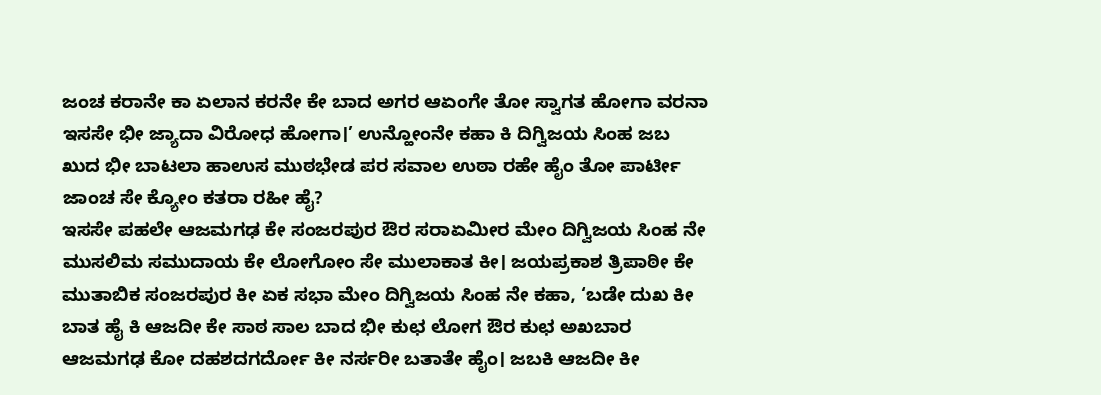ಜಂಚ ಕರಾನೇ ಕಾ ಏಲಾನ ಕರನೇ ಕೇ ಬಾದ ಅಗರ ಆಏಂಗೇ ತೋ ಸ್ವಾಗತ ಹೋಗಾ ವರನಾ ಇಸಸೇ ಭೀ ಜ್ಯಾದಾ ವಿರೋಧ ಹೋಗಾ।’ ಉನ್ಹೋಂನೇ ಕಹಾ ಕಿ ದಿಗ್ವಿಜಯ ಸಿಂಹ ಜಬ ಖುದ ಭೀ ಬಾಟಲಾ ಹಾಉಸ ಮುಠಭೇಡ ಪರ ಸವಾಲ ಉಠಾ ರಹೇ ಹೈಂ ತೋ ಪಾರ್ಟೀ ಜಾಂಚ ಸೇ ಕ್ಯೋಂ ಕತರಾ ರಹೀ ಹೈ?
ಇಸಸೇ ಪಹಲೇ ಆಜಮಗಢ ಕೇ ಸಂಜರಪುರ ಔರ ಸರಾಏಮೀರ ಮೇಂ ದಿಗ್ವಿಜಯ ಸಿಂಹ ನೇ ಮುಸಲಿಮ ಸಮುದಾಯ ಕೇ ಲೋಗೋಂ ಸೇ ಮುಲಾಕಾತ ಕೀ। ಜಯಪ್ರಕಾಶ ತ್ರಿಪಾಠೀ ಕೇ ಮುತಾಬಿಕ ಸಂಜರಪುರ ಕೀ ಏಕ ಸಭಾ ಮೇಂ ದಿಗ್ವಿಜಯ ಸಿಂಹ ನೇ ಕಹಾ, ‘ಬಡೇ ದುಖ ಕೀ ಬಾತ ಹೈ ಕಿ ಆಜದೀ ಕೇ ಸಾಠ ಸಾಲ ಬಾದ ಭೀ ಕುಛ ಲೋಗ ಔರ ಕುಛ ಅಖಬಾರ ಆಜಮಗಢ ಕೋ ದಹಶದಗರ್ದೋ ಕೀ ನರ್ಸರೀ ಬತಾತೇ ಹೈಂ। ಜಬಕಿ ಆಜದೀ ಕೀ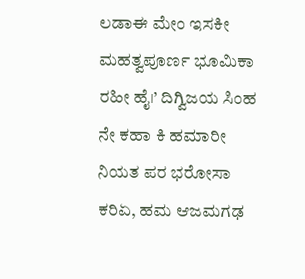ಲಡಾಈ ಮೇಂ ಇಸಕೀ ಮಹತ್ವಪೂರ್ಣ ಭೂಮಿಕಾ ರಹೀ ಹೈ।’ ದಿಗ್ವಿಜಯ ಸಿಂಹ ನೇ ಕಹಾ ಕಿ ಹಮಾರೀ ನಿಯತ ಪರ ಭರೋಸಾ ಕರಿಏ, ಹಮ ಆಜಮಗಢ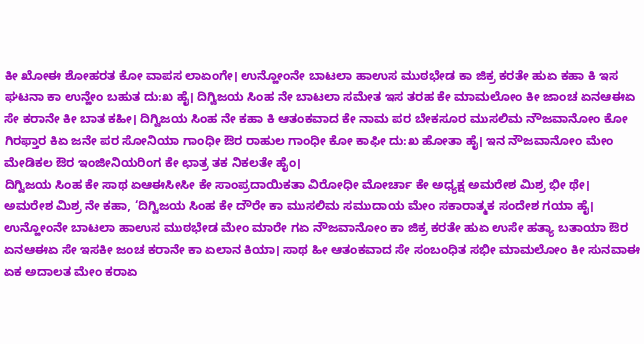ಕೀ ಖೋಈ ಶೋಹರತ ಕೋ ವಾಪಸ ಲಾಏಂಗೇ। ಉನ್ಹೋಂನೇ ಬಾಟಲಾ ಹಾಉಸ ಮುಠಭೇಡ ಕಾ ಜಿಕ್ರ ಕರತೇ ಹುಏ ಕಹಾ ಕಿ ಇಸ ಘಟನಾ ಕಾ ಉನ್ಹೇಂ ಬಹುತ ದು:ಖ ಹೈ। ದಿಗ್ವಿಜಯ ಸಿಂಹ ನೇ ಬಾಟಲಾ ಸಮೇತ ಇಸ ತರಹ ಕೇ ಮಾಮಲೋಂ ಕೀ ಜಾಂಚ ಏನಆಈಏ ಸೇ ಕರಾನೇ ಕೀ ಬಾತ ಕಹೀ। ದಿಗ್ವಿಜಯ ಸಿಂಹ ನೇ ಕಹಾ ಕಿ ಆತಂಕವಾದ ಕೇ ನಾಮ ಪರ ಬೇಕಸೂರ ಮುಸಲಿಮ ನೌಜವಾನೋಂ ಕೋ ಗಿರಫ್ತಾರ ಕಿಏ ಜನೇ ಪರ ಸೋನಿಯಾ ಗಾಂಧೀ ಔರ ರಾಹುಲ ಗಾಂಧೀ ಕೋ ಕಾಫೀ ದು:ಖ ಹೋತಾ ಹೈ। ಇನ ನೌಜವಾನೋಂ ಮೇಂ ಮೇಡಿಕಲ ಔರ ಇಂಜೀನಿಯರಿಂಗ ಕೇ ಛಾತ್ರ ತಕ ನಿಕಲತೇ ಹೈಂ।
ದಿಗ್ವಿಜಯ ಸಿಂಹ ಕೇ ಸಾಥ ಏಆಈಸೀಸೀ ಕೇ ಸಾಂಪ್ರದಾಯಿಕತಾ ವಿರೋಧೀ ಮೋರ್ಚಾ ಕೇ ಅಧ್ಯಕ್ಷ ಅಮರೇಶ ಮಿಶ್ರ ಭೀ ಥೇ। ಅಮರೇಶ ಮಿಶ್ರ ನೇ ಕಹಾ, ‘ದಿಗ್ವಿಜಯ ಸಿಂಹ ಕೇ ದೌರೇ ಕಾ ಮುಸಲಿಮ ಸಮುದಾಯ ಮೇಂ ಸಕಾರಾತ್ಮಕ ಸಂದೇಶ ಗಯಾ ಹೈ। ಉನ್ಹೋಂನೇ ಬಾಟಲಾ ಹಾಉಸ ಮುಠಭೇಡ ಮೇಂ ಮಾರೇ ಗಏ ನೌಜವಾನೋಂ ಕಾ ಜಿಕ್ರ ಕರತೇ ಹುಏ ಉಸೇ ಹತ್ಯಾ ಬತಾಯಾ ಔರ ಏನಆಈಏ ಸೇ ಇಸಕೀ ಜಂಚ ಕರಾನೇ ಕಾ ಏಲಾನ ಕಿಯಾ। ಸಾಥ ಹೀ ಆತಂಕವಾದ ಸೇ ಸಂಬಂಧಿತ ಸಭೀ ಮಾಮಲೋಂ ಕೀ ಸುನವಾಈ ಏಕ ಅದಾಲತ ಮೇಂ ಕರಾಏ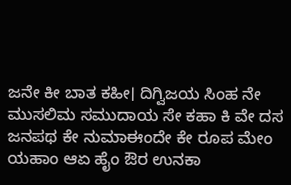ಜನೇ ಕೀ ಬಾತ ಕಹೀ। ದಿಗ್ವಿಜಯ ಸಿಂಹ ನೇ ಮುಸಲಿಮ ಸಮುದಾಯ ಸೇ ಕಹಾ ಕಿ ವೇ ದಸ ಜನಪಥ ಕೇ ನುಮಾಈಂದೇ ಕೇ ರೂಪ ಮೇಂ ಯಹಾಂ ಆಏ ಹೈಂ ಔರ ಉನಕಾ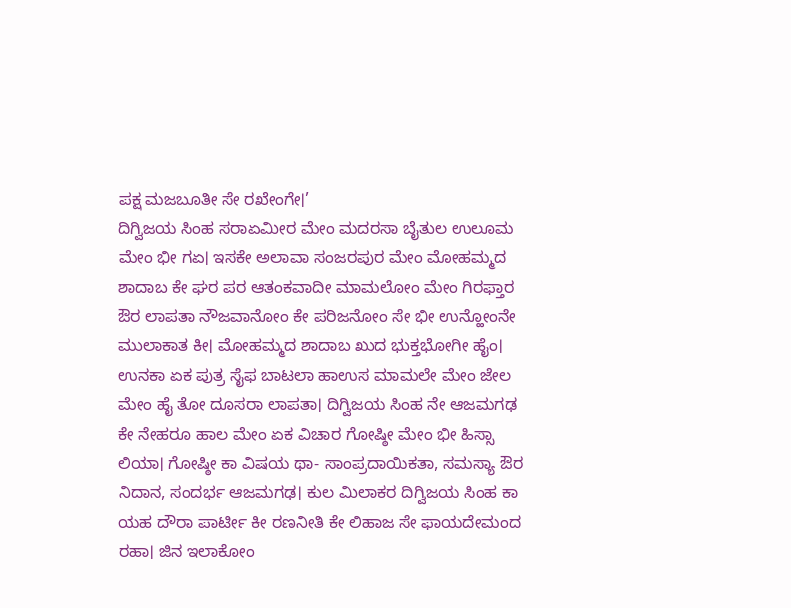ಪಕ್ಷ ಮಜಬೂತೀ ಸೇ ರಖೇಂಗೇ।’
ದಿಗ್ವಿಜಯ ಸಿಂಹ ಸರಾಏಮೀರ ಮೇಂ ಮದರಸಾ ಬೈತುಲ ಉಲೂಮ ಮೇಂ ಭೀ ಗಏ। ಇಸಕೇ ಅಲಾವಾ ಸಂಜರಪುರ ಮೇಂ ಮೋಹಮ್ಮದ ಶಾದಾಬ ಕೇ ಘರ ಪರ ಆತಂಕವಾದೀ ಮಾಮಲೋಂ ಮೇಂ ಗಿರಫ್ತಾರ ಔರ ಲಾಪತಾ ನೌಜವಾನೋಂ ಕೇ ಪರಿಜನೋಂ ಸೇ ಭೀ ಉನ್ಹೋಂನೇ ಮುಲಾಕಾತ ಕೀ। ಮೋಹಮ್ಮದ ಶಾದಾಬ ಖುದ ಭುಕ್ತಭೋಗೀ ಹೈಂ। ಉನಕಾ ಏಕ ಪುತ್ರ ಸೈಫ ಬಾಟಲಾ ಹಾಉಸ ಮಾಮಲೇ ಮೇಂ ಜೇಲ ಮೇಂ ಹೈ ತೋ ದೂಸರಾ ಲಾಪತಾ। ದಿಗ್ವಿಜಯ ಸಿಂಹ ನೇ ಆಜಮಗಢ ಕೇ ನೇಹರೂ ಹಾಲ ಮೇಂ ಏಕ ವಿಚಾರ ಗೋಷ್ಠೀ ಮೇಂ ಭೀ ಹಿಸ್ಸಾ ಲಿಯಾ। ಗೋಷ್ಠೀ ಕಾ ವಿಷಯ ಥಾ- ಸಾಂಪ್ರದಾಯಿಕತಾ, ಸಮಸ್ಯಾ ಔರ ನಿದಾನ, ಸಂದರ್ಭ ಆಜಮಗಢ। ಕುಲ ಮಿಲಾಕರ ದಿಗ್ವಿಜಯ ಸಿಂಹ ಕಾ ಯಹ ದೌರಾ ಪಾರ್ಟೀ ಕೀ ರಣನೀತಿ ಕೇ ಲಿಹಾಜ ಸೇ ಫಾಯದೇಮಂದ ರಹಾ। ಜಿನ ಇಲಾಕೋಂ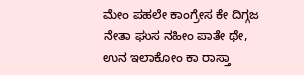ಮೇಂ ಪಹಲೇ ಕಾಂಗ್ರೇಸ ಕೇ ದಿಗ್ಗಜ ನೇತಾ ಘುಸ ನಹೀಂ ಪಾತೇ ಥೇ, ಉನ ಇಲಾಕೋಂ ಕಾ ರಾಸ್ತಾ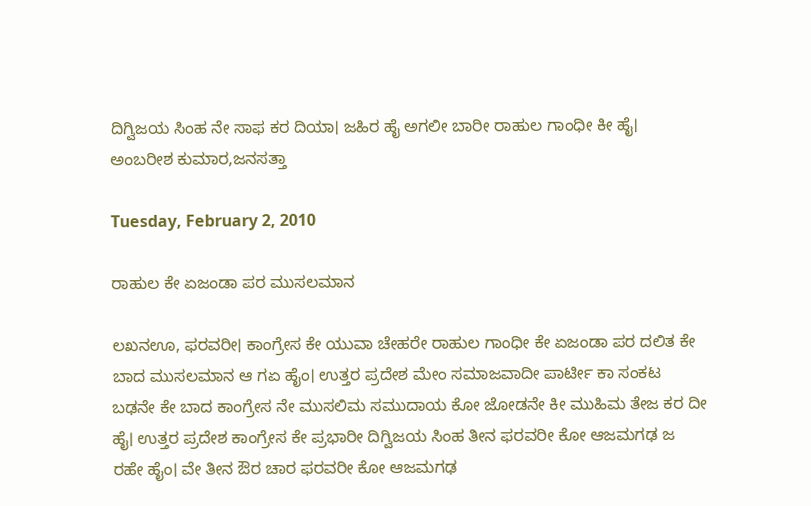ದಿಗ್ವಿಜಯ ಸಿಂಹ ನೇ ಸಾಫ ಕರ ದಿಯಾ। ಜಹಿರ ಹೈ ಅಗಲೀ ಬಾರೀ ರಾಹುಲ ಗಾಂಧೀ ಕೀ ಹೈ। ಅಂಬರೀಶ ಕುಮಾರ,ಜನಸತ್ತಾ

Tuesday, February 2, 2010

ರಾಹುಲ ಕೇ ಏಜಂಡಾ ಪರ ಮುಸಲಮಾನ

ಲಖನಊ, ಫರವರೀ। ಕಾಂಗ್ರೇಸ ಕೇ ಯುವಾ ಚೇಹರೇ ರಾಹುಲ ಗಾಂಧೀ ಕೇ ಏಜಂಡಾ ಪರ ದಲಿತ ಕೇ ಬಾದ ಮುಸಲಮಾನ ಆ ಗಏ ಹೈಂ। ಉತ್ತರ ಪ್ರದೇಶ ಮೇಂ ಸಮಾಜವಾದೀ ಪಾರ್ಟೀ ಕಾ ಸಂಕಟ ಬಢನೇ ಕೇ ಬಾದ ಕಾಂಗ್ರೇಸ ನೇ ಮುಸಲಿಮ ಸಮುದಾಯ ಕೋ ಜೋಡನೇ ಕೀ ಮುಹಿಮ ತೇಜ ಕರ ದೀ ಹೈ। ಉತ್ತರ ಪ್ರದೇಶ ಕಾಂಗ್ರೇಸ ಕೇ ಪ್ರಭಾರೀ ದಿಗ್ವಿಜಯ ಸಿಂಹ ತೀನ ಫರವರೀ ಕೋ ಆಜಮಗಢ ಜ ರಹೇ ಹೈಂ। ವೇ ತೀನ ಔರ ಚಾರ ಫರವರೀ ಕೋ ಆಜಮಗಢ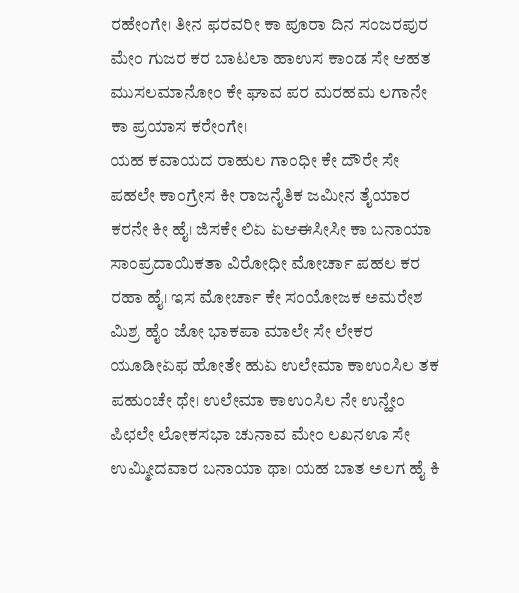ರಹೇಂಗೇ। ತೀನ ಫರವರೀ ಕಾ ಪೂರಾ ದಿನ ಸಂಜರಪುರ ಮೇಂ ಗುಜರ ಕರ ಬಾಟಲಾ ಹಾಉಸ ಕಾಂಡ ಸೇ ಆಹತ ಮುಸಲಮಾನೋಂ ಕೇ ಘಾವ ಪರ ಮರಹಮ ಲಗಾನೇ ಕಾ ಪ್ರಯಾಸ ಕರೇಂಗೇ।
ಯಹ ಕವಾಯದ ರಾಹುಲ ಗಾಂಧೀ ಕೇ ದೌರೇ ಸೇ ಪಹಲೇ ಕಾಂಗ್ರೇಸ ಕೀ ರಾಜನೈತಿಕ ಜಮೀನ ತೈಯಾರ ಕರನೇ ಕೀ ಹೈ। ಜಿಸಕೇ ಲಿಏ ಏಆಈಸೀಸೀ ಕಾ ಬನಾಯಾ ಸಾಂಪ್ರದಾಯಿಕತಾ ವಿರೋಧೀ ಮೋರ್ಚಾ ಪಹಲ ಕರ ರಹಾ ಹೈ। ಇಸ ಮೋರ್ಚಾ ಕೇ ಸಂಯೋಜಕ ಅಮರೇಶ ಮಿಶ್ರ ಹೈಂ ಜೋ ಭಾಕಪಾ ಮಾಲೇ ಸೇ ಲೇಕರ ಯೂಡೀಏಫ ಹೋತೇ ಹುಏ ಉಲೇಮಾ ಕಾಉಂಸಿಲ ತಕ ಪಹುಂಚೇ ಥೇ। ಉಲೇಮಾ ಕಾಉಂಸಿಲ ನೇ ಉನ್ಹೇಂ ಪಿಛಲೇ ಲೋಕಸಭಾ ಚುನಾವ ಮೇಂ ಲಖನಊ ಸೇ ಉಮ್ಮೀದವಾರ ಬನಾಯಾ ಥಾ। ಯಹ ಬಾತ ಅಲಗ ಹೈ ಕಿ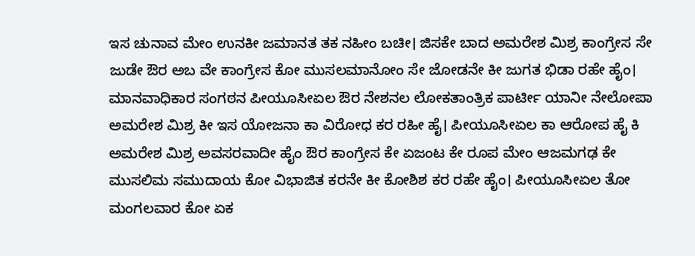ಇಸ ಚುನಾವ ಮೇಂ ಉನಕೀ ಜಮಾನತ ತಕ ನಹೀಂ ಬಚೀ। ಜಿಸಕೇ ಬಾದ ಅಮರೇಶ ಮಿಶ್ರ ಕಾಂಗ್ರೇಸ ಸೇ ಜುಡೇ ಔರ ಅಬ ವೇ ಕಾಂಗ್ರೇಸ ಕೋ ಮುಸಲಮಾನೋಂ ಸೇ ಜೋಡನೇ ಕೀ ಜುಗತ ಭಿಡಾ ರಹೇ ಹೈಂ। ಮಾನವಾಧಿಕಾರ ಸಂಗಠನ ಪೀಯೂಸೀಏಲ ಔರ ನೇಶನಲ ಲೋಕತಾಂತ್ರಿಕ ಪಾರ್ಟೀ ಯಾನೀ ನೇಲೋಪಾ ಅಮರೇಶ ಮಿಶ್ರ ಕೀ ಇಸ ಯೋಜನಾ ಕಾ ವಿರೋಧ ಕರ ರಹೀ ಹೈ। ಪೀಯೂಸೀಏಲ ಕಾ ಆರೋಪ ಹೈ ಕಿ ಅಮರೇಶ ಮಿಶ್ರ ಅವಸರವಾದೀ ಹೈಂ ಔರ ಕಾಂಗ್ರೇಸ ಕೇ ಏಜಂಟ ಕೇ ರೂಪ ಮೇಂ ಆಜಮಗಢ ಕೇ ಮುಸಲಿಮ ಸಮುದಾಯ ಕೋ ವಿಭಾಜಿತ ಕರನೇ ಕೀ ಕೋಶಿಶ ಕರ ರಹೇ ಹೈಂ। ಪೀಯೂಸೀಏಲ ತೋ ಮಂಗಲವಾರ ಕೋ ಏಕ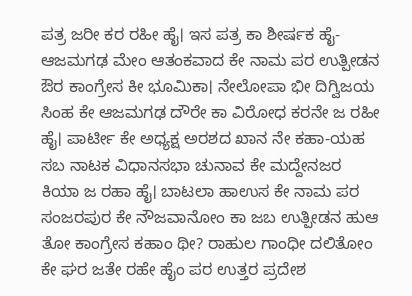ಪತ್ರ ಜರೀ ಕರ ರಹೀ ಹೈ। ಇಸ ಪತ್ರ ಕಾ ಶೀರ್ಷಕ ಹೈ-ಆಜಮಗಢ ಮೇಂ ಆತಂಕವಾದ ಕೇ ನಾಮ ಪರ ಉತ್ಪೀಡನ ಔರ ಕಾಂಗ್ರೇಸ ಕೀ ಭೂಮಿಕಾ। ನೇಲೋಪಾ ಭೀ ದಿಗ್ವಿಜಯ ಸಿಂಹ ಕೇ ಆಜಮಗಢ ದೌರೇ ಕಾ ವಿರೋಧ ಕರನೇ ಜ ರಹೀ ಹೈ। ಪಾರ್ಟೀ ಕೇ ಅಧ್ಯಕ್ಷ ಅರಶದ ಖಾನ ನೇ ಕಹಾ-ಯಹ ಸಬ ನಾಟಕ ವಿಧಾನಸಭಾ ಚುನಾವ ಕೇ ಮದ್ದೇನಜರ ಕಿಯಾ ಜ ರಹಾ ಹೈ। ಬಾಟಲಾ ಹಾಉಸ ಕೇ ನಾಮ ಪರ ಸಂಜರಪುರ ಕೇ ನೌಜವಾನೋಂ ಕಾ ಜಬ ಉತ್ಪೀಡನ ಹುಆ ತೋ ಕಾಂಗ್ರೇಸ ಕಹಾಂ ಥೀ? ರಾಹುಲ ಗಾಂಧೀ ದಲಿತೋಂ ಕೇ ಘರ ಜತೇ ರಹೇ ಹೈಂ ಪರ ಉತ್ತರ ಪ್ರದೇಶ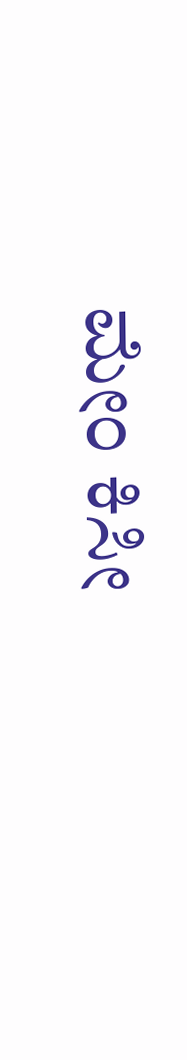ಮೇಂ ಕಿಸೀ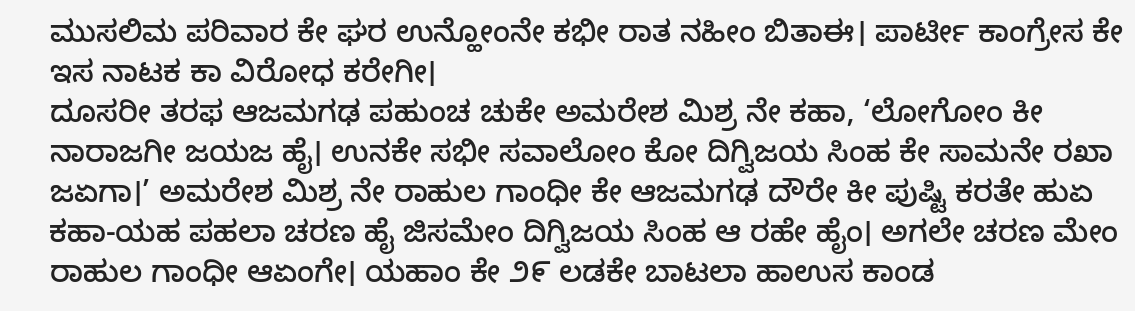ಮುಸಲಿಮ ಪರಿವಾರ ಕೇ ಘರ ಉನ್ಹೋಂನೇ ಕಭೀ ರಾತ ನಹೀಂ ಬಿತಾಈ। ಪಾರ್ಟೀ ಕಾಂಗ್ರೇಸ ಕೇ ಇಸ ನಾಟಕ ಕಾ ವಿರೋಧ ಕರೇಗೀ।
ದೂಸರೀ ತರಫ ಆಜಮಗಢ ಪಹುಂಚ ಚುಕೇ ಅಮರೇಶ ಮಿಶ್ರ ನೇ ಕಹಾ, ‘ಲೋಗೋಂ ಕೀ ನಾರಾಜಗೀ ಜಯಜ ಹೈ। ಉನಕೇ ಸಭೀ ಸವಾಲೋಂ ಕೋ ದಿಗ್ವಿಜಯ ಸಿಂಹ ಕೇ ಸಾಮನೇ ರಖಾ ಜಏಗಾ।’ ಅಮರೇಶ ಮಿಶ್ರ ನೇ ರಾಹುಲ ಗಾಂಧೀ ಕೇ ಆಜಮಗಢ ದೌರೇ ಕೀ ಪುಷ್ಟಿ ಕರತೇ ಹುಏ ಕಹಾ-ಯಹ ಪಹಲಾ ಚರಣ ಹೈ ಜಿಸಮೇಂ ದಿಗ್ವಿಜಯ ಸಿಂಹ ಆ ರಹೇ ಹೈಂ। ಅಗಲೇ ಚರಣ ಮೇಂ ರಾಹುಲ ಗಾಂಧೀ ಆಏಂಗೇ। ಯಹಾಂ ಕೇ ೨೯ ಲಡಕೇ ಬಾಟಲಾ ಹಾಉಸ ಕಾಂಡ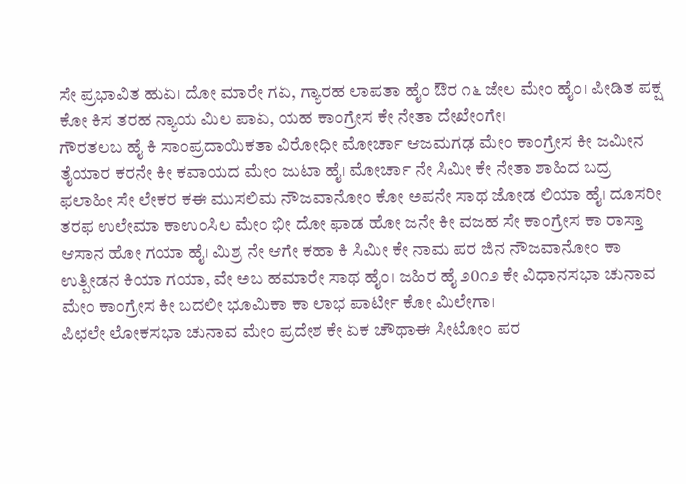ಸೇ ಪ್ರಭಾವಿತ ಹುಏ। ದೋ ಮಾರೇ ಗಏ, ಗ್ಯಾರಹ ಲಾಪತಾ ಹೈಂ ಔರ ೧೬ ಜೇಲ ಮೇಂ ಹೈಂ। ಪೀಡಿತ ಪಕ್ಷ ಕೋ ಕಿಸ ತರಹ ನ್ಯಾಯ ಮಿಲ ಪಾಏ, ಯಹ ಕಾಂಗ್ರೇಸ ಕೇ ನೇತಾ ದೇಖೇಂಗೇ।
ಗೌರತಲಬ ಹೈ ಕಿ ಸಾಂಪ್ರದಾಯಿಕತಾ ವಿರೋಧೀ ಮೋರ್ಚಾ ಆಜಮಗಢ ಮೇಂ ಕಾಂಗ್ರೇಸ ಕೀ ಜಮೀನ ತೈಯಾರ ಕರನೇ ಕೀ ಕವಾಯದ ಮೇಂ ಜುಟಾ ಹೈ। ಮೋರ್ಚಾ ನೇ ಸಿಮೀ ಕೇ ನೇತಾ ಶಾಹಿದ ಬದ್ರ ಫಲಾಹೀ ಸೇ ಲೇಕರ ಕಈ ಮುಸಲಿಮ ನೌಜವಾನೋಂ ಕೋ ಅಪನೇ ಸಾಥ ಜೋಡ ಲಿಯಾ ಹೈ। ದೂಸರೀ ತರಫ ಉಲೇಮಾ ಕಾಉಂಸಿಲ ಮೇಂ ಭೀ ದೋ ಫಾಡ ಹೋ ಜನೇ ಕೀ ವಜಹ ಸೇ ಕಾಂಗ್ರೇಸ ಕಾ ರಾಸ್ತಾ ಆಸಾನ ಹೋ ಗಯಾ ಹೈ। ಮಿಶ್ರ ನೇ ಆಗೇ ಕಹಾ ಕಿ ಸಿಮೀ ಕೇ ನಾಮ ಪರ ಜಿನ ನೌಜವಾನೋಂ ಕಾ ಉತ್ಪೀಡನ ಕಿಯಾ ಗಯಾ, ವೇ ಅಬ ಹಮಾರೇ ಸಾಥ ಹೈಂ। ಜಹಿರ ಹೈ ೨0೧೨ ಕೇ ವಿಧಾನಸಭಾ ಚುನಾವ ಮೇಂ ಕಾಂಗ್ರೇಸ ಕೀ ಬದಲೀ ಭೂಮಿಕಾ ಕಾ ಲಾಭ ಪಾರ್ಟೀ ಕೋ ಮಿಲೇಗಾ।
ಪಿಛಲೇ ಲೋಕಸಭಾ ಚುನಾವ ಮೇಂ ಪ್ರದೇಶ ಕೇ ಏಕ ಚೌಥಾಈ ಸೀಟೋಂ ಪರ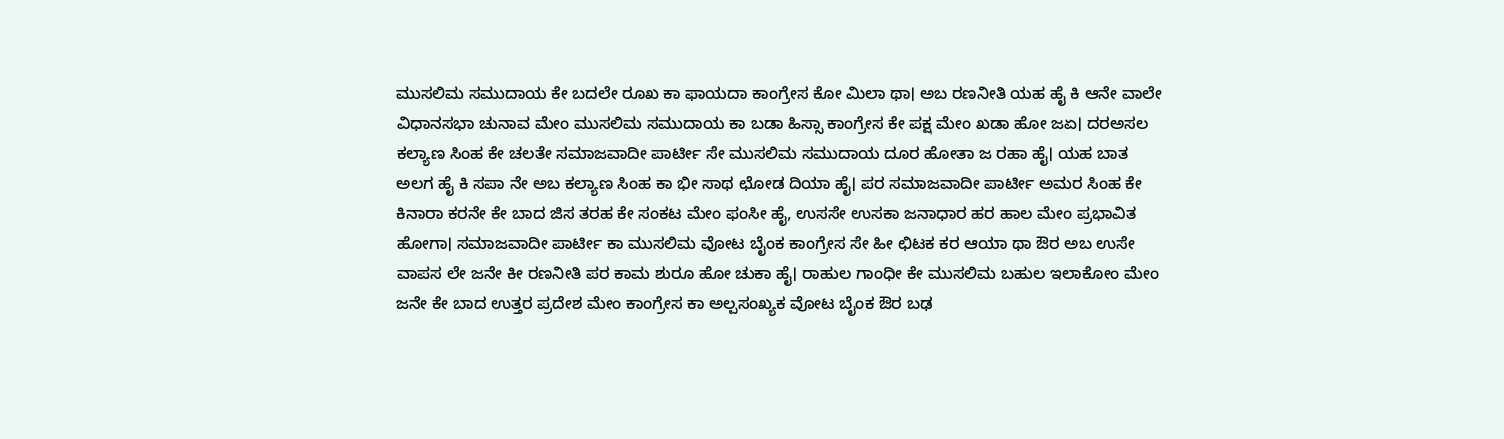ಮುಸಲಿಮ ಸಮುದಾಯ ಕೇ ಬದಲೇ ರೂಖ ಕಾ ಫಾಯದಾ ಕಾಂಗ್ರೇಸ ಕೋ ಮಿಲಾ ಥಾ। ಅಬ ರಣನೀತಿ ಯಹ ಹೈ ಕಿ ಆನೇ ವಾಲೇ ವಿಧಾನಸಭಾ ಚುನಾವ ಮೇಂ ಮುಸಲಿಮ ಸಮುದಾಯ ಕಾ ಬಡಾ ಹಿಸ್ಸಾ ಕಾಂಗ್ರೇಸ ಕೇ ಪಕ್ಷ ಮೇಂ ಖಡಾ ಹೋ ಜಏ। ದರಅಸಲ ಕಲ್ಯಾಣ ಸಿಂಹ ಕೇ ಚಲತೇ ಸಮಾಜವಾದೀ ಪಾರ್ಟೀ ಸೇ ಮುಸಲಿಮ ಸಮುದಾಯ ದೂರ ಹೋತಾ ಜ ರಹಾ ಹೈ। ಯಹ ಬಾತ ಅಲಗ ಹೈ ಕಿ ಸಪಾ ನೇ ಅಬ ಕಲ್ಯಾಣ ಸಿಂಹ ಕಾ ಭೀ ಸಾಥ ಛೋಡ ದಿಯಾ ಹೈ। ಪರ ಸಮಾಜವಾದೀ ಪಾರ್ಟೀ ಅಮರ ಸಿಂಹ ಕೇ ಕಿನಾರಾ ಕರನೇ ಕೇ ಬಾದ ಜಿಸ ತರಹ ಕೇ ಸಂಕಟ ಮೇಂ ಫಂಸೀ ಹೈ, ಉಸಸೇ ಉಸಕಾ ಜನಾಧಾರ ಹರ ಹಾಲ ಮೇಂ ಪ್ರಭಾವಿತ ಹೋಗಾ। ಸಮಾಜವಾದೀ ಪಾರ್ಟೀ ಕಾ ಮುಸಲಿಮ ವೋಟ ಬೈಂಕ ಕಾಂಗ್ರೇಸ ಸೇ ಹೀ ಛಿಟಕ ಕರ ಆಯಾ ಥಾ ಔರ ಅಬ ಉಸೇ ವಾಪಸ ಲೇ ಜನೇ ಕೀ ರಣನೀತಿ ಪರ ಕಾಮ ಶುರೂ ಹೋ ಚುಕಾ ಹೈ। ರಾಹುಲ ಗಾಂಧೀ ಕೇ ಮುಸಲಿಮ ಬಹುಲ ಇಲಾಕೋಂ ಮೇಂ ಜನೇ ಕೇ ಬಾದ ಉತ್ತರ ಪ್ರದೇಶ ಮೇಂ ಕಾಂಗ್ರೇಸ ಕಾ ಅಲ್ಪಸಂಖ್ಯಕ ವೋಟ ಬೈಂಕ ಔರ ಬಢ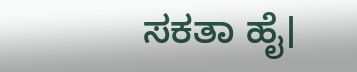ಸಕತಾ ಹೈ।